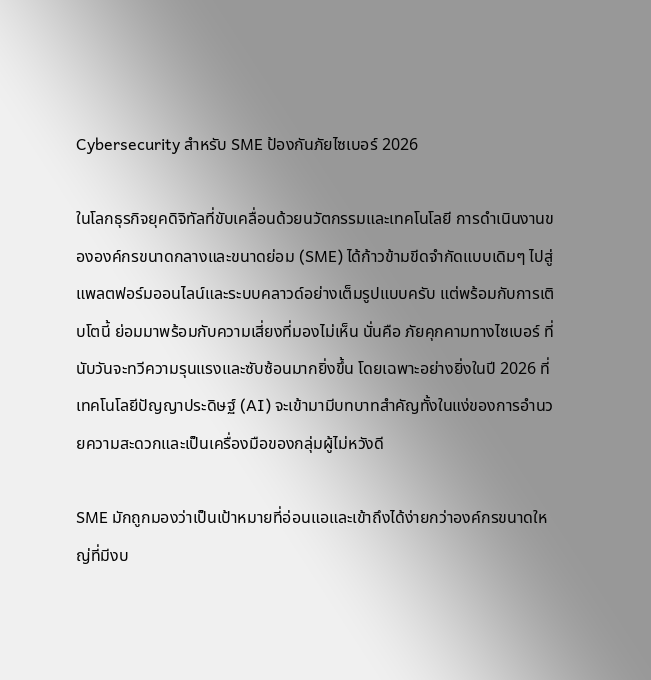Cybersecurity สำหรับ SME ป้องกันภัยไซเบอร์ 2026

ในโลกธุรกิจยุคดิจิทัลที่ขับเคลื่อนด้วยนวัตกรรมและเทคโนโลยี การดำเนินงานขององค์กรขนาดกลางและขนาดย่อม (SME) ได้ก้าวข้ามขีดจำกัดแบบเดิมๆ ไปสู่แพลตฟอร์มออนไลน์และระบบคลาวด์อย่างเต็มรูปแบบครับ แต่พร้อมกับการเติบโตนี้ ย่อมมาพร้อมกับความเสี่ยงที่มองไม่เห็น นั่นคือ ภัยคุกคามทางไซเบอร์ ที่นับวันจะทวีความรุนแรงและซับซ้อนมากยิ่งขึ้น โดยเฉพาะอย่างยิ่งในปี 2026 ที่เทคโนโลยีปัญญาประดิษฐ์ (AI) จะเข้ามามีบทบาทสำคัญทั้งในแง่ของการอำนวยความสะดวกและเป็นเครื่องมือของกลุ่มผู้ไม่หวังดี

SME มักถูกมองว่าเป็นเป้าหมายที่อ่อนแอและเข้าถึงได้ง่ายกว่าองค์กรขนาดใหญ่ที่มีงบ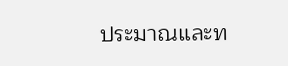ประมาณและท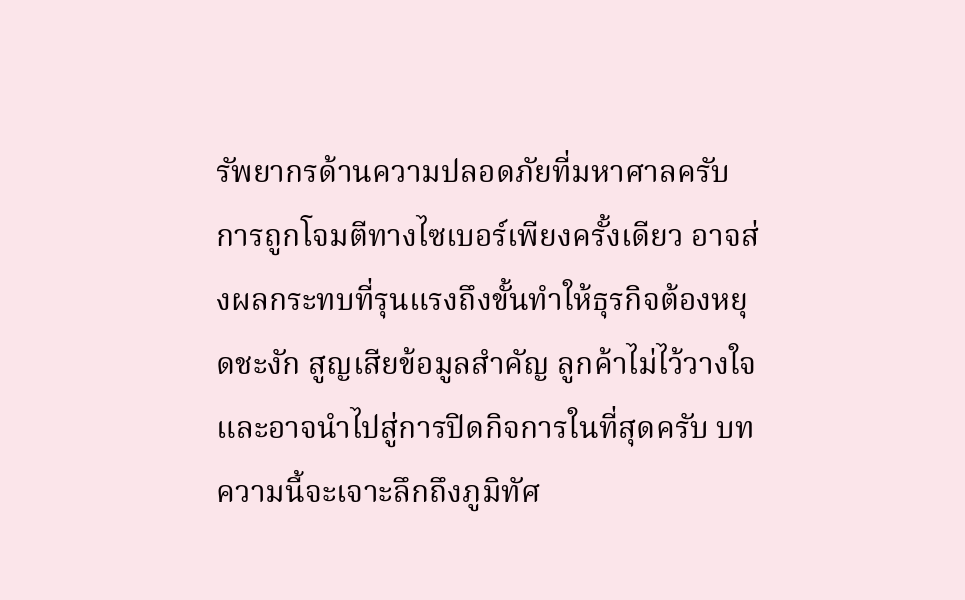รัพยากรด้านความปลอดภัยที่มหาศาลครับ การถูกโจมตีทางไซเบอร์เพียงครั้งเดียว อาจส่งผลกระทบที่รุนแรงถึงขั้นทำให้ธุรกิจต้องหยุดชะงัก สูญเสียข้อมูลสำคัญ ลูกค้าไม่ไว้วางใจ และอาจนำไปสู่การปิดกิจการในที่สุดครับ บทความนี้จะเจาะลึกถึงภูมิทัศ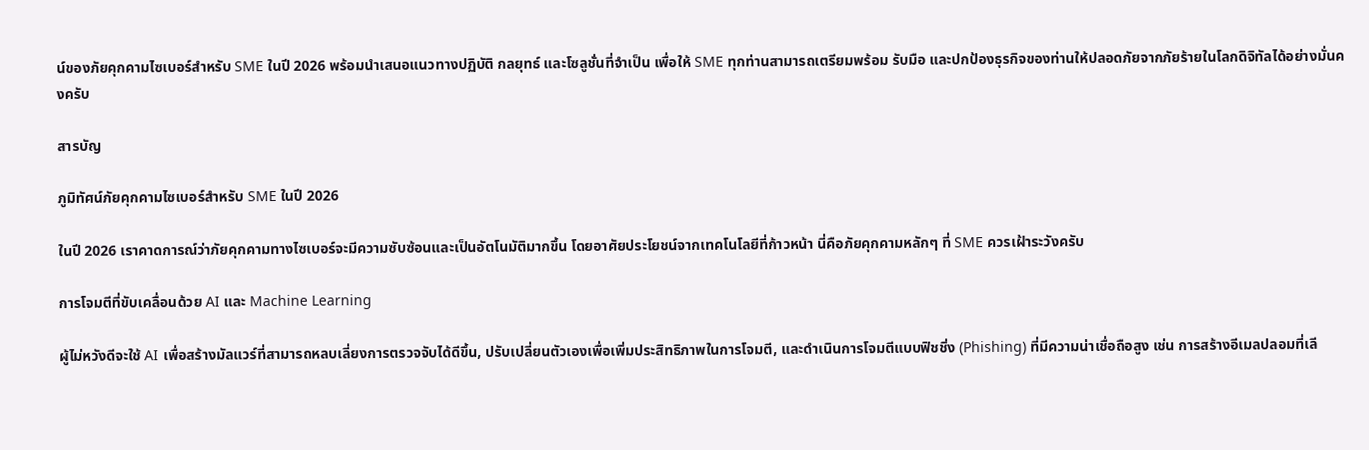น์ของภัยคุกคามไซเบอร์สำหรับ SME ในปี 2026 พร้อมนำเสนอแนวทางปฏิบัติ กลยุทธ์ และโซลูชั่นที่จำเป็น เพื่อให้ SME ทุกท่านสามารถเตรียมพร้อม รับมือ และปกป้องธุรกิจของท่านให้ปลอดภัยจากภัยร้ายในโลกดิจิทัลได้อย่างมั่นคงครับ

สารบัญ

ภูมิทัศน์ภัยคุกคามไซเบอร์สำหรับ SME ในปี 2026

ในปี 2026 เราคาดการณ์ว่าภัยคุกคามทางไซเบอร์จะมีความซับซ้อนและเป็นอัตโนมัติมากขึ้น โดยอาศัยประโยชน์จากเทคโนโลยีที่ก้าวหน้า นี่คือภัยคุกคามหลักๆ ที่ SME ควรเฝ้าระวังครับ

การโจมตีที่ขับเคลื่อนด้วย AI และ Machine Learning

ผู้ไม่หวังดีจะใช้ AI เพื่อสร้างมัลแวร์ที่สามารถหลบเลี่ยงการตรวจจับได้ดีขึ้น, ปรับเปลี่ยนตัวเองเพื่อเพิ่มประสิทธิภาพในการโจมตี, และดำเนินการโจมตีแบบฟิชชิ่ง (Phishing) ที่มีความน่าเชื่อถือสูง เช่น การสร้างอีเมลปลอมที่เลี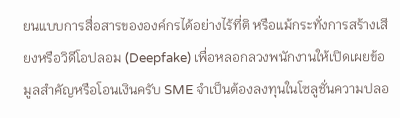ยนแบบการสื่อสารขององค์กรได้อย่างไร้ที่ติ หรือแม้กระทั่งการสร้างเสียงหรือวิดีโอปลอม (Deepfake) เพื่อหลอกลวงพนักงานให้เปิดเผยข้อมูลสำคัญหรือโอนเงินครับ SME จำเป็นต้องลงทุนในโซลูชั่นความปลอ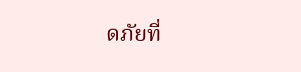ดภัยที่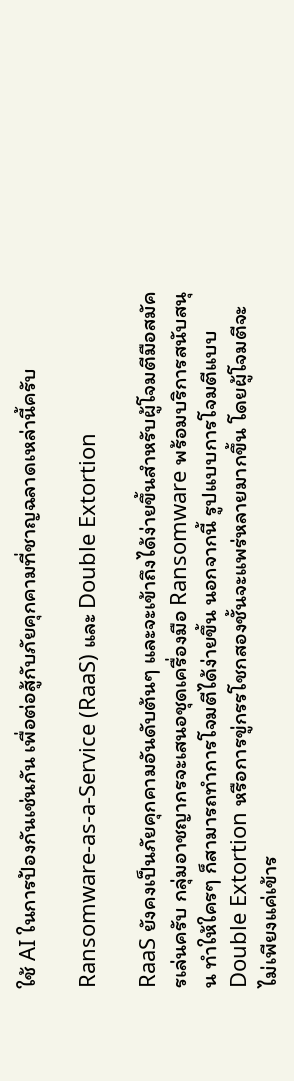ใช้ AI ในการป้องกันเช่นกัน เพื่อต่อสู้กับภัยคุกคามที่ชาญฉลาดเหล่านี้ครับ

Ransomware-as-a-Service (RaaS) และ Double Extortion

RaaS ยังคงเป็นภัยคุกคามอันดับต้นๆ และจะเข้าถึงได้ง่ายขึ้นสำหรับผู้โจมตีมือสมัครเล่นครับ กลุ่มอาชญากรจะเสนอชุดเครื่องมือ Ransomware พร้อมบริการสนับสนุน ทำให้ใครๆ ก็สามารถทำการโจมตีได้ง่ายขึ้น นอกจากนี้ รูปแบบการโจมตีแบบ Double Extortion หรือการขู่กรรโชกสองชั้นจะแพร่หลายมากขึ้น โดยผู้โจมตีจะไม่เพียงแค่เข้าร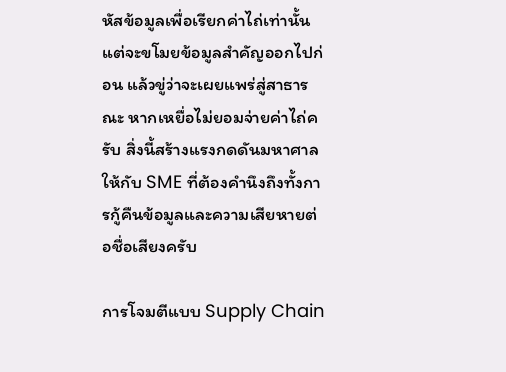หัสข้อมูลเพื่อเรียกค่าไถ่เท่านั้น แต่จะขโมยข้อมูลสำคัญออกไปก่อน แล้วขู่ว่าจะเผยแพร่สู่สาธารณะ หากเหยื่อไม่ยอมจ่ายค่าไถ่ครับ สิ่งนี้สร้างแรงกดดันมหาศาลให้กับ SME ที่ต้องคำนึงถึงทั้งการกู้คืนข้อมูลและความเสียหายต่อชื่อเสียงครับ

การโจมตีแบบ Supply Chain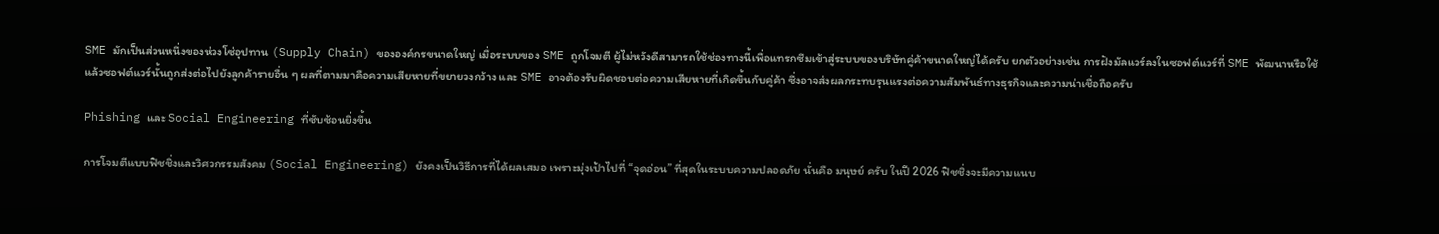SME มักเป็นส่วนหนึ่งของห่วงโซ่อุปทาน (Supply Chain) ขององค์กรขนาดใหญ่ เมื่อระบบของ SME ถูกโจมตี ผู้ไม่หวังดีสามารถใช้ช่องทางนี้เพื่อแทรกซึมเข้าสู่ระบบของบริษัทคู่ค้าขนาดใหญ่ได้ครับ ยกตัวอย่างเช่น การฝังมัลแวร์ลงในซอฟต์แวร์ที่ SME พัฒนาหรือใช้ แล้วซอฟต์แวร์นั้นถูกส่งต่อไปยังลูกค้ารายอื่น ๆ ผลที่ตามมาคือความเสียหายที่ขยายวงกว้าง และ SME อาจต้องรับผิดชอบต่อความเสียหายที่เกิดขึ้นกับคู่ค้า ซึ่งอาจส่งผลกระทบรุนแรงต่อความสัมพันธ์ทางธุรกิจและความน่าเชื่อถือครับ

Phishing และ Social Engineering ที่ซับซ้อนยิ่งขึ้น

การโจมตีแบบฟิชชิ่งและวิศวกรรมสังคม (Social Engineering) ยังคงเป็นวิธีการที่ได้ผลเสมอ เพราะมุ่งเป้าไปที่ “จุดอ่อน” ที่สุดในระบบความปลอดภัย นั่นคือ มนุษย์ ครับ ในปี 2026 ฟิชชิ่งจะมีความแนบ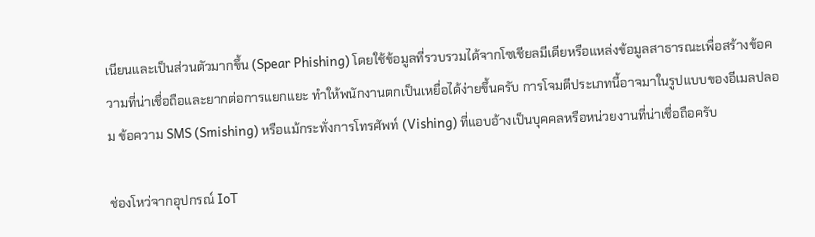เนียนและเป็นส่วนตัวมากขึ้น (Spear Phishing) โดยใช้ข้อมูลที่รวบรวมได้จากโซเชียลมีเดียหรือแหล่งข้อมูลสาธารณะเพื่อสร้างข้อความที่น่าเชื่อถือและยากต่อการแยกแยะ ทำให้พนักงานตกเป็นเหยื่อได้ง่ายขึ้นครับ การโจมตีประเภทนี้อาจมาในรูปแบบของอีเมลปลอม ข้อความ SMS (Smishing) หรือแม้กระทั่งการโทรศัพท์ (Vishing) ที่แอบอ้างเป็นบุคคลหรือหน่วยงานที่น่าเชื่อถือครับ

ช่องโหว่จากอุปกรณ์ IoT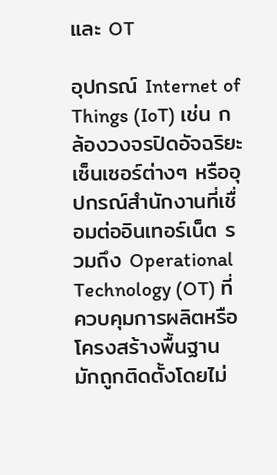และ OT

อุปกรณ์ Internet of Things (IoT) เช่น กล้องวงจรปิดอัจฉริยะ เซ็นเซอร์ต่างๆ หรืออุปกรณ์สำนักงานที่เชื่อมต่ออินเทอร์เน็ต รวมถึง Operational Technology (OT) ที่ควบคุมการผลิตหรือโครงสร้างพื้นฐาน มักถูกติดตั้งโดยไม่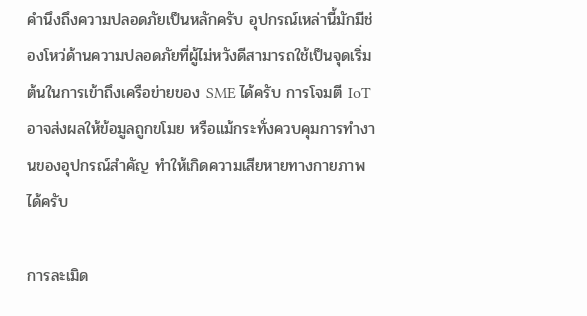คำนึงถึงความปลอดภัยเป็นหลักครับ อุปกรณ์เหล่านี้มักมีช่องโหว่ด้านความปลอดภัยที่ผู้ไม่หวังดีสามารถใช้เป็นจุดเริ่มต้นในการเข้าถึงเครือข่ายของ SME ได้ครับ การโจมตี IoT อาจส่งผลให้ข้อมูลถูกขโมย หรือแม้กระทั่งควบคุมการทำงานของอุปกรณ์สำคัญ ทำให้เกิดความเสียหายทางกายภาพได้ครับ

การละเมิด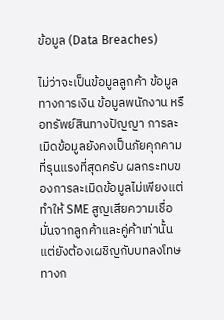ข้อมูล (Data Breaches)

ไม่ว่าจะเป็นข้อมูลลูกค้า ข้อมูลทางการเงิน ข้อมูลพนักงาน หรือทรัพย์สินทางปัญญา การละเมิดข้อมูลยังคงเป็นภัยคุกคามที่รุนแรงที่สุดครับ ผลกระทบของการละเมิดข้อมูลไม่เพียงแต่ทำให้ SME สูญเสียความเชื่อมั่นจากลูกค้าและคู่ค้าเท่านั้น แต่ยังต้องเผชิญกับบทลงโทษทางก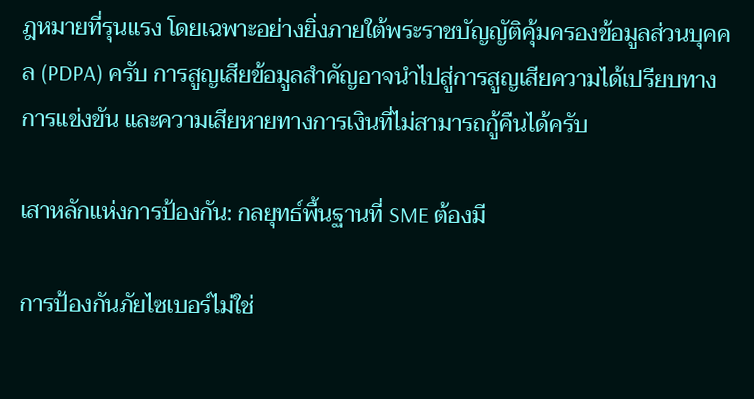ฎหมายที่รุนแรง โดยเฉพาะอย่างยิ่งภายใต้พระราชบัญญัติคุ้มครองข้อมูลส่วนบุคคล (PDPA) ครับ การสูญเสียข้อมูลสำคัญอาจนำไปสู่การสูญเสียความได้เปรียบทางการแข่งขัน และความเสียหายทางการเงินที่ไม่สามารถกู้คืนได้ครับ

เสาหลักแห่งการป้องกัน: กลยุทธ์พื้นฐานที่ SME ต้องมี

การป้องกันภัยไซเบอร์ไม่ใช่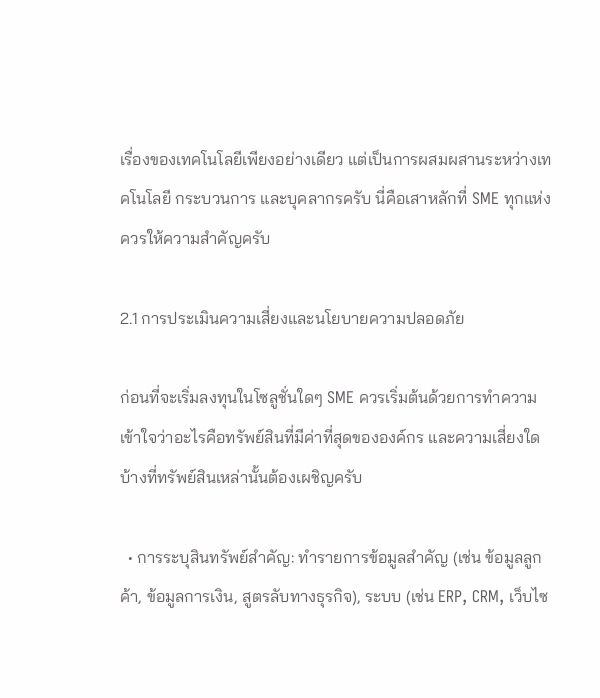เรื่องของเทคโนโลยีเพียงอย่างเดียว แต่เป็นการผสมผสานระหว่างเทคโนโลยี กระบวนการ และบุคลากรครับ นี่คือเสาหลักที่ SME ทุกแห่งควรให้ความสำคัญครับ

2.1 การประเมินความเสี่ยงและนโยบายความปลอดภัย

ก่อนที่จะเริ่มลงทุนในโซลูชั่นใดๆ SME ควรเริ่มต้นด้วยการทำความเข้าใจว่าอะไรคือทรัพย์สินที่มีค่าที่สุดขององค์กร และความเสี่ยงใดบ้างที่ทรัพย์สินเหล่านั้นต้องเผชิญครับ

  • การระบุสินทรัพย์สำคัญ: ทำรายการข้อมูลสำคัญ (เช่น ข้อมูลลูกค้า, ข้อมูลการเงิน, สูตรลับทางธุรกิจ), ระบบ (เช่น ERP, CRM, เว็บไซ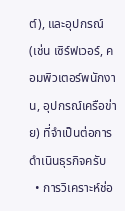ต์), และอุปกรณ์ (เช่น เซิร์ฟเวอร์, คอมพิวเตอร์พนักงาน, อุปกรณ์เครือข่าย) ที่จำเป็นต่อการดำเนินธุรกิจครับ
  • การวิเคราะห์ช่อ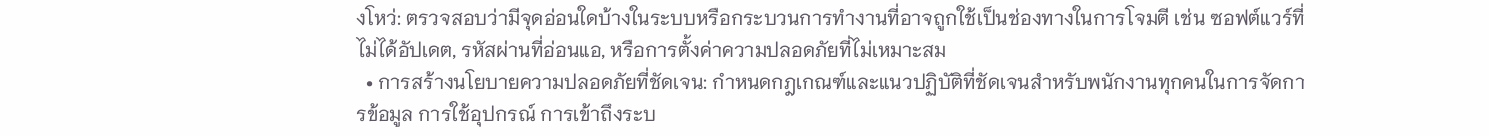งโหว่: ตรวจสอบว่ามีจุดอ่อนใดบ้างในระบบหรือกระบวนการทำงานที่อาจถูกใช้เป็นช่องทางในการโจมตี เช่น ซอฟต์แวร์ที่ไม่ได้อัปเดต, รหัสผ่านที่อ่อนแอ, หรือการตั้งค่าความปลอดภัยที่ไม่เหมาะสม
  • การสร้างนโยบายความปลอดภัยที่ชัดเจน: กำหนดกฎเกณฑ์และแนวปฏิบัติที่ชัดเจนสำหรับพนักงานทุกคนในการจัดการข้อมูล การใช้อุปกรณ์ การเข้าถึงระบ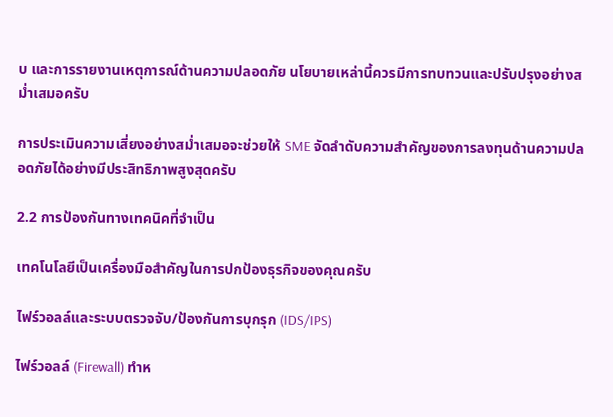บ และการรายงานเหตุการณ์ด้านความปลอดภัย นโยบายเหล่านี้ควรมีการทบทวนและปรับปรุงอย่างสม่ำเสมอครับ

การประเมินความเสี่ยงอย่างสม่ำเสมอจะช่วยให้ SME จัดลำดับความสำคัญของการลงทุนด้านความปลอดภัยได้อย่างมีประสิทธิภาพสูงสุดครับ

2.2 การป้องกันทางเทคนิคที่จำเป็น

เทคโนโลยีเป็นเครื่องมือสำคัญในการปกป้องธุรกิจของคุณครับ

ไฟร์วอลล์และระบบตรวจจับ/ป้องกันการบุกรุก (IDS/IPS)

ไฟร์วอลล์ (Firewall) ทำห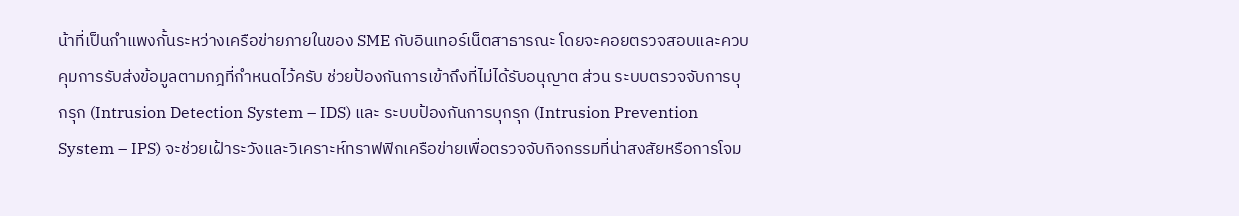น้าที่เป็นกำแพงกั้นระหว่างเครือข่ายภายในของ SME กับอินเทอร์เน็ตสาธารณะ โดยจะคอยตรวจสอบและควบคุมการรับส่งข้อมูลตามกฎที่กำหนดไว้ครับ ช่วยป้องกันการเข้าถึงที่ไม่ได้รับอนุญาต ส่วน ระบบตรวจจับการบุกรุก (Intrusion Detection System – IDS) และ ระบบป้องกันการบุกรุก (Intrusion Prevention System – IPS) จะช่วยเฝ้าระวังและวิเคราะห์ทราฟฟิกเครือข่ายเพื่อตรวจจับกิจกรรมที่น่าสงสัยหรือการโจม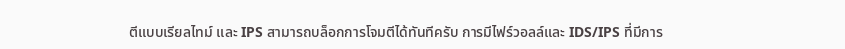ตีแบบเรียลไทม์ และ IPS สามารถบล็อกการโจมตีได้ทันทีครับ การมีไฟร์วอลล์และ IDS/IPS ที่มีการ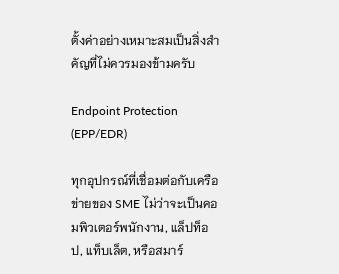ตั้งค่าอย่างเหมาะสมเป็นสิ่งสำคัญที่ไม่ควรมองข้ามครับ

Endpoint Protection (EPP/EDR)

ทุกอุปกรณ์ที่เชื่อมต่อกับเครือข่ายของ SME ไม่ว่าจะเป็นคอมพิวเตอร์พนักงาน, แล็ปท็อป, แท็บเล็ต, หรือสมาร์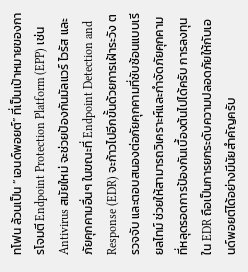ทโฟน ล้วนเป็น “เอนด์พอยต์” ที่เป็นเป้าหมายของการโจมตี Endpoint Protection Platform (EPP) เช่น Antivirus สมัยใหม่ จะช่วยป้องกันมัลแวร์ ไวรัส และภัยคุกคามอื่นๆ ในขณะที่ Endpoint Detection and Response (EDR) จะก้าวไปอีกขั้นด้วยการเฝ้าระวัง ตรวจจับ และตอบสนองต่อภัยคุกคามที่ซับซ้อนแบบเรียลไทม์ ช่วยให้สามารถวิเคราะห์และกำจัดภัยคุกคามที่หลุดรอดการป้องกันเบื้องต้นไปได้ครับ การลงทุนใน EDR ถือเป็นการยกระดับความปลอดภัยให้กับเอนด์พอยต์ได้อย่างมีนัยสำคัญครับ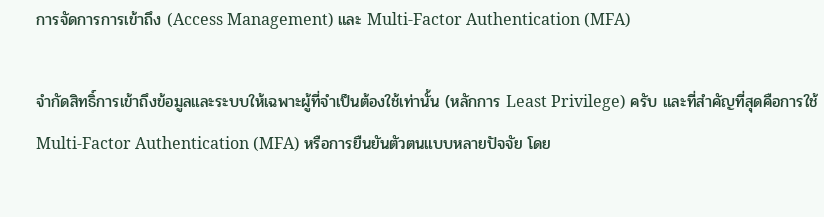การจัดการการเข้าถึง (Access Management) และ Multi-Factor Authentication (MFA)

จำกัดสิทธิ์การเข้าถึงข้อมูลและระบบให้เฉพาะผู้ที่จำเป็นต้องใช้เท่านั้น (หลักการ Least Privilege) ครับ และที่สำคัญที่สุดคือการใช้ Multi-Factor Authentication (MFA) หรือการยืนยันตัวตนแบบหลายปัจจัย โดย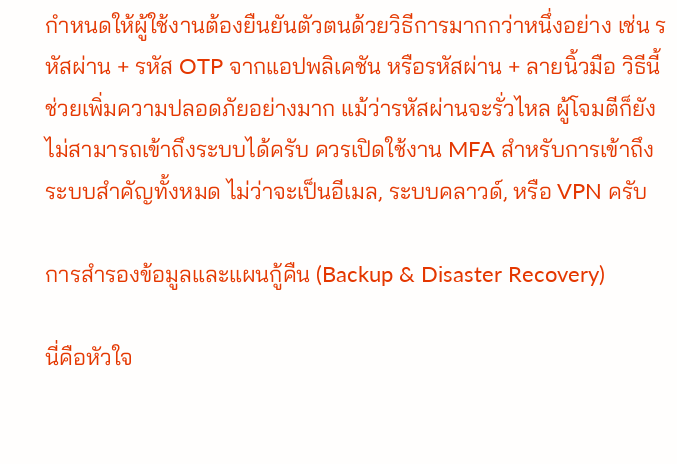กำหนดให้ผู้ใช้งานต้องยืนยันตัวตนด้วยวิธีการมากกว่าหนึ่งอย่าง เช่น รหัสผ่าน + รหัส OTP จากแอปพลิเคชัน หรือรหัสผ่าน + ลายนิ้วมือ วิธีนี้ช่วยเพิ่มความปลอดภัยอย่างมาก แม้ว่ารหัสผ่านจะรั่วไหล ผู้โจมตีก็ยังไม่สามารถเข้าถึงระบบได้ครับ ควรเปิดใช้งาน MFA สำหรับการเข้าถึงระบบสำคัญทั้งหมด ไม่ว่าจะเป็นอีเมล, ระบบคลาวด์, หรือ VPN ครับ

การสำรองข้อมูลและแผนกู้คืน (Backup & Disaster Recovery)

นี่คือหัวใจ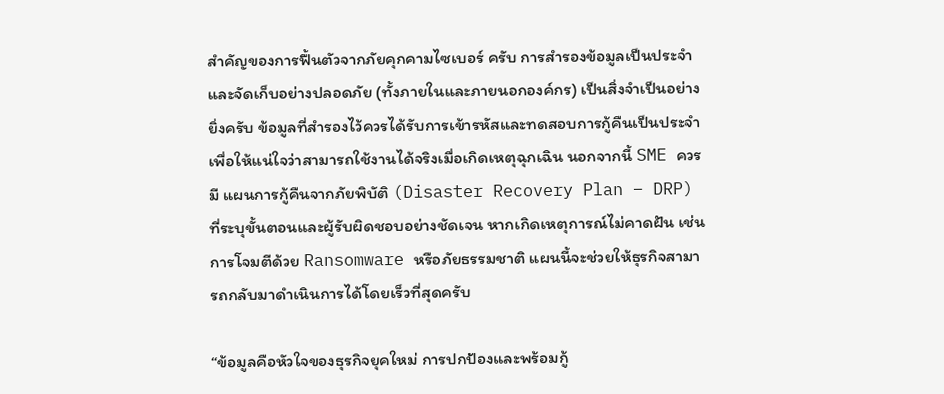สำคัญของการฟื้นตัวจากภัยคุกคามไซเบอร์ ครับ การสำรองข้อมูลเป็นประจำและจัดเก็บอย่างปลอดภัย (ทั้งภายในและภายนอกองค์กร) เป็นสิ่งจำเป็นอย่างยิ่งครับ ข้อมูลที่สำรองไว้ควรได้รับการเข้ารหัสและทดสอบการกู้คืนเป็นประจำ เพื่อให้แน่ใจว่าสามารถใช้งานได้จริงเมื่อเกิดเหตุฉุกเฉิน นอกจากนี้ SME ควรมี แผนการกู้คืนจากภัยพิบัติ (Disaster Recovery Plan – DRP) ที่ระบุขั้นตอนและผู้รับผิดชอบอย่างชัดเจน หากเกิดเหตุการณ์ไม่คาดฝัน เช่น การโจมตีด้วย Ransomware หรือภัยธรรมชาติ แผนนี้จะช่วยให้ธุรกิจสามารถกลับมาดำเนินการได้โดยเร็วที่สุดครับ

“ข้อมูลคือหัวใจของธุรกิจยุคใหม่ การปกป้องและพร้อมกู้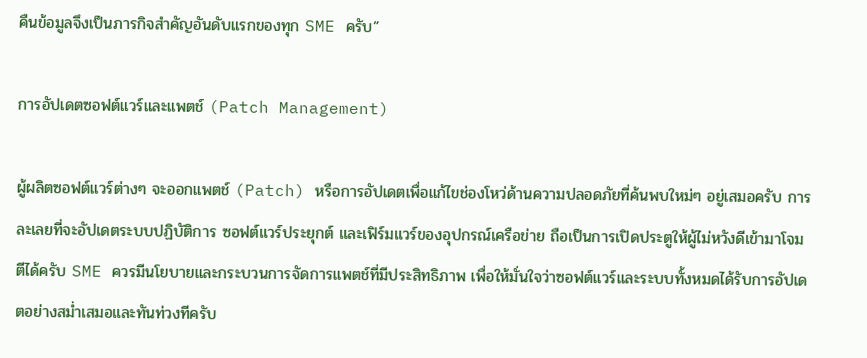คืนข้อมูลจึงเป็นภารกิจสำคัญอันดับแรกของทุก SME ครับ”

การอัปเดตซอฟต์แวร์และแพตช์ (Patch Management)

ผู้ผลิตซอฟต์แวร์ต่างๆ จะออกแพตช์ (Patch) หรือการอัปเดตเพื่อแก้ไขช่องโหว่ด้านความปลอดภัยที่ค้นพบใหม่ๆ อยู่เสมอครับ การละเลยที่จะอัปเดตระบบปฏิบัติการ ซอฟต์แวร์ประยุกต์ และเฟิร์มแวร์ของอุปกรณ์เครือข่าย ถือเป็นการเปิดประตูให้ผู้ไม่หวังดีเข้ามาโจมตีได้ครับ SME ควรมีนโยบายและกระบวนการจัดการแพตช์ที่มีประสิทธิภาพ เพื่อให้มั่นใจว่าซอฟต์แวร์และระบบทั้งหมดได้รับการอัปเดตอย่างสม่ำเสมอและทันท่วงทีครับ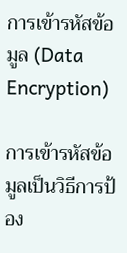การเข้ารหัสข้อมูล (Data Encryption)

การเข้ารหัสข้อมูลเป็นวิธีการป้อง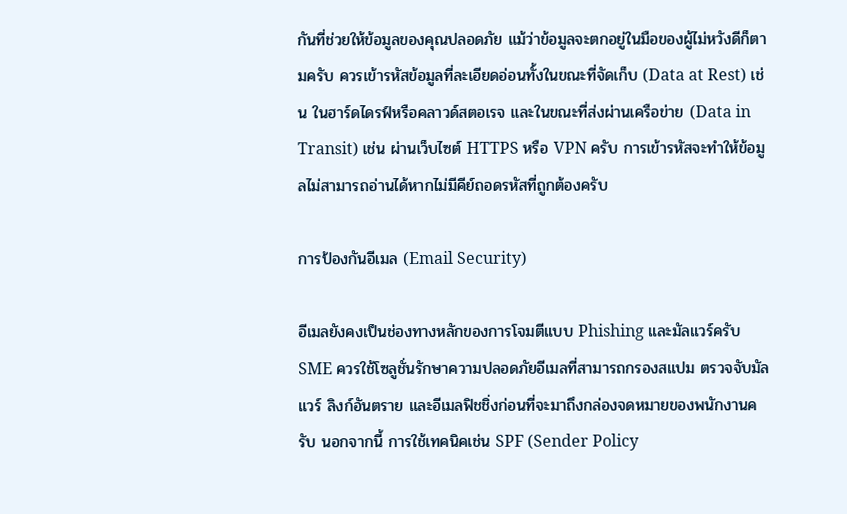กันที่ช่วยให้ข้อมูลของคุณปลอดภัย แม้ว่าข้อมูลจะตกอยู่ในมือของผู้ไม่หวังดีก็ตามครับ ควรเข้ารหัสข้อมูลที่ละเอียดอ่อนทั้งในขณะที่จัดเก็บ (Data at Rest) เช่น ในฮาร์ดไดรฟ์หรือคลาวด์สตอเรจ และในขณะที่ส่งผ่านเครือข่าย (Data in Transit) เช่น ผ่านเว็บไซต์ HTTPS หรือ VPN ครับ การเข้ารหัสจะทำให้ข้อมูลไม่สามารถอ่านได้หากไม่มีคีย์ถอดรหัสที่ถูกต้องครับ

การป้องกันอีเมล (Email Security)

อีเมลยังคงเป็นช่องทางหลักของการโจมตีแบบ Phishing และมัลแวร์ครับ SME ควรใช้โซลูชั่นรักษาความปลอดภัยอีเมลที่สามารถกรองสแปม ตรวจจับมัลแวร์ ลิงก์อันตราย และอีเมลฟิชชิ่งก่อนที่จะมาถึงกล่องจดหมายของพนักงานครับ นอกจากนี้ การใช้เทคนิคเช่น SPF (Sender Policy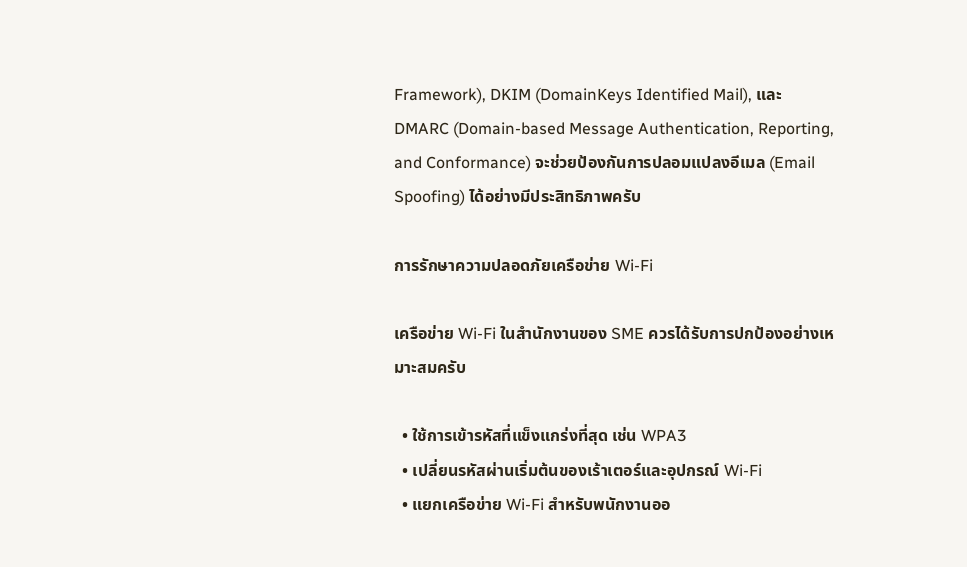Framework), DKIM (DomainKeys Identified Mail), และ DMARC (Domain-based Message Authentication, Reporting, and Conformance) จะช่วยป้องกันการปลอมแปลงอีเมล (Email Spoofing) ได้อย่างมีประสิทธิภาพครับ

การรักษาความปลอดภัยเครือข่าย Wi-Fi

เครือข่าย Wi-Fi ในสำนักงานของ SME ควรได้รับการปกป้องอย่างเหมาะสมครับ

  • ใช้การเข้ารหัสที่แข็งแกร่งที่สุด เช่น WPA3
  • เปลี่ยนรหัสผ่านเริ่มต้นของเร้าเตอร์และอุปกรณ์ Wi-Fi
  • แยกเครือข่าย Wi-Fi สำหรับพนักงานออ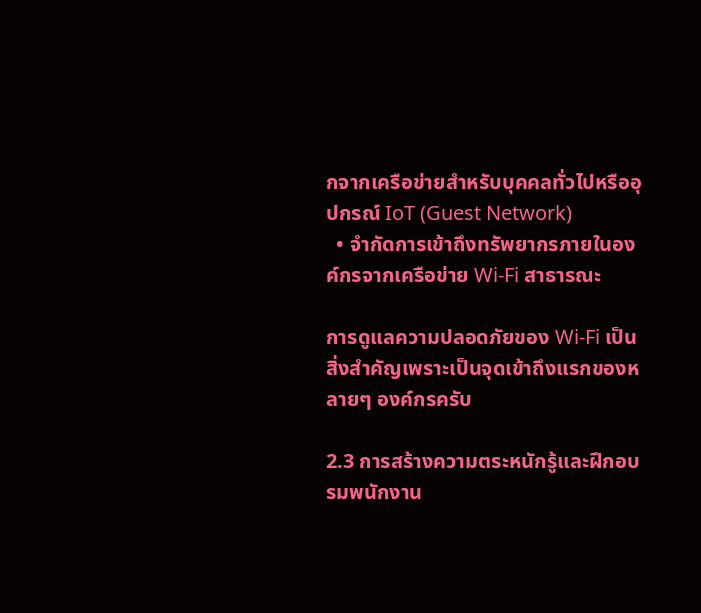กจากเครือข่ายสำหรับบุคคลทั่วไปหรืออุปกรณ์ IoT (Guest Network)
  • จำกัดการเข้าถึงทรัพยากรภายในองค์กรจากเครือข่าย Wi-Fi สาธารณะ

การดูแลความปลอดภัยของ Wi-Fi เป็นสิ่งสำคัญเพราะเป็นจุดเข้าถึงแรกของหลายๆ องค์กรครับ

2.3 การสร้างความตระหนักรู้และฝึกอบรมพนักงาน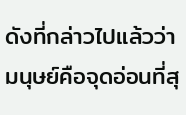ดังที่กล่าวไปแล้วว่า มนุษย์คือจุดอ่อนที่สุ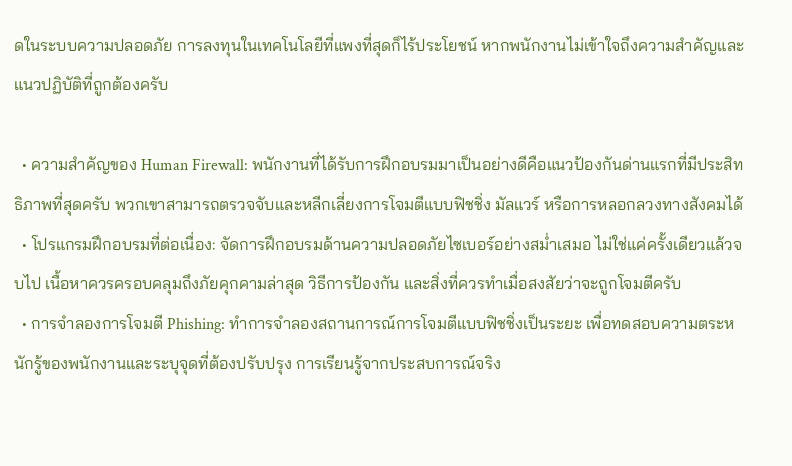ดในระบบความปลอดภัย การลงทุนในเทคโนโลยีที่แพงที่สุดก็ไร้ประโยชน์ หากพนักงานไม่เข้าใจถึงความสำคัญและแนวปฏิบัติที่ถูกต้องครับ

  • ความสำคัญของ Human Firewall: พนักงานที่ได้รับการฝึกอบรมมาเป็นอย่างดีคือแนวป้องกันด่านแรกที่มีประสิทธิภาพที่สุดครับ พวกเขาสามารถตรวจจับและหลีกเลี่ยงการโจมตีแบบฟิชชิ่ง มัลแวร์ หรือการหลอกลวงทางสังคมได้
  • โปรแกรมฝึกอบรมที่ต่อเนื่อง: จัดการฝึกอบรมด้านความปลอดภัยไซเบอร์อย่างสม่ำเสมอ ไม่ใช่แค่ครั้งเดียวแล้วจบไป เนื้อหาควรครอบคลุมถึงภัยคุกคามล่าสุด วิธีการป้องกัน และสิ่งที่ควรทำเมื่อสงสัยว่าจะถูกโจมตีครับ
  • การจำลองการโจมตี Phishing: ทำการจำลองสถานการณ์การโจมตีแบบฟิชชิ่งเป็นระยะ เพื่อทดสอบความตระหนักรู้ของพนักงานและระบุจุดที่ต้องปรับปรุง การเรียนรู้จากประสบการณ์จริง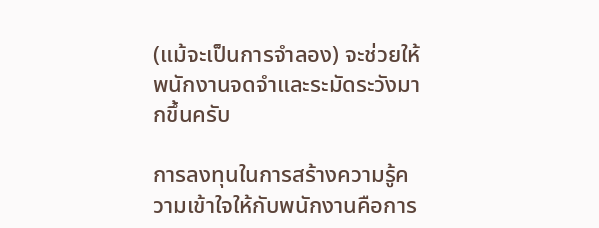(แม้จะเป็นการจำลอง) จะช่วยให้พนักงานจดจำและระมัดระวังมากขึ้นครับ

การลงทุนในการสร้างความรู้ความเข้าใจให้กับพนักงานคือการ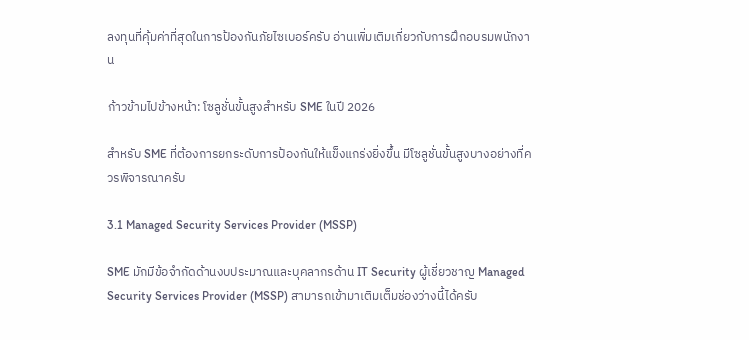ลงทุนที่คุ้มค่าที่สุดในการป้องกันภัยไซเบอร์ครับ อ่านเพิ่มเติมเกี่ยวกับการฝึกอบรมพนักงาน

ก้าวข้ามไปข้างหน้า: โซลูชั่นขั้นสูงสำหรับ SME ในปี 2026

สำหรับ SME ที่ต้องการยกระดับการป้องกันให้แข็งแกร่งยิ่งขึ้น มีโซลูชั่นขั้นสูงบางอย่างที่ควรพิจารณาครับ

3.1 Managed Security Services Provider (MSSP)

SME มักมีข้อจำกัดด้านงบประมาณและบุคลากรด้าน IT Security ผู้เชี่ยวชาญ Managed Security Services Provider (MSSP) สามารถเข้ามาเติมเต็มช่องว่างนี้ได้ครับ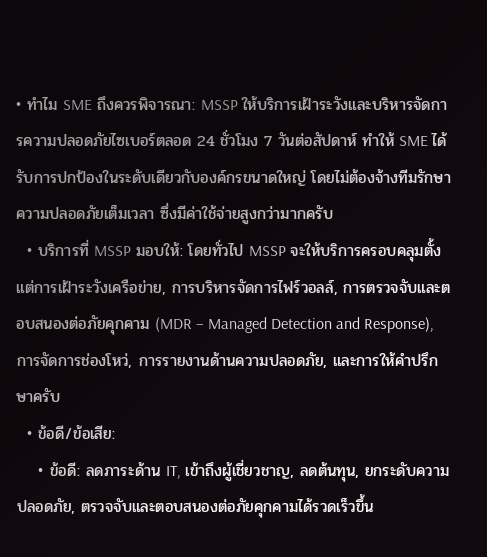• ทำไม SME ถึงควรพิจารณา: MSSP ให้บริการเฝ้าระวังและบริหารจัดการความปลอดภัยไซเบอร์ตลอด 24 ชั่วโมง 7 วันต่อสัปดาห์ ทำให้ SME ได้รับการปกป้องในระดับเดียวกับองค์กรขนาดใหญ่ โดยไม่ต้องจ้างทีมรักษาความปลอดภัยเต็มเวลา ซึ่งมีค่าใช้จ่ายสูงกว่ามากครับ
  • บริการที่ MSSP มอบให้: โดยทั่วไป MSSP จะให้บริการครอบคลุมตั้งแต่การเฝ้าระวังเครือข่าย, การบริหารจัดการไฟร์วอลล์, การตรวจจับและตอบสนองต่อภัยคุกคาม (MDR – Managed Detection and Response), การจัดการช่องโหว่, การรายงานด้านความปลอดภัย, และการให้คำปรึกษาครับ
  • ข้อดี/ข้อเสีย:
    • ข้อดี: ลดภาระด้าน IT, เข้าถึงผู้เชี่ยวชาญ, ลดต้นทุน, ยกระดับความปลอดภัย, ตรวจจับและตอบสนองต่อภัยคุกคามได้รวดเร็วขึ้น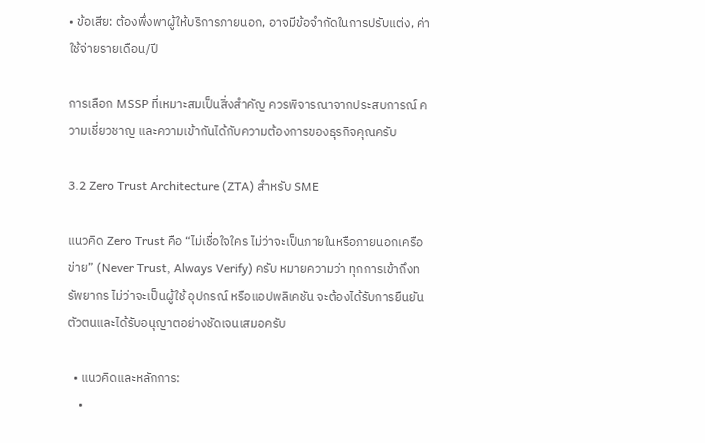• ข้อเสีย: ต้องพึ่งพาผู้ให้บริการภายนอก, อาจมีข้อจำกัดในการปรับแต่ง, ค่าใช้จ่ายรายเดือน/ปี

การเลือก MSSP ที่เหมาะสมเป็นสิ่งสำคัญ ควรพิจารณาจากประสบการณ์ ความเชี่ยวชาญ และความเข้ากันได้กับความต้องการของธุรกิจคุณครับ

3.2 Zero Trust Architecture (ZTA) สำหรับ SME

แนวคิด Zero Trust คือ “ไม่เชื่อใจใคร ไม่ว่าจะเป็นภายในหรือภายนอกเครือข่าย” (Never Trust, Always Verify) ครับ หมายความว่า ทุกการเข้าถึงทรัพยากร ไม่ว่าจะเป็นผู้ใช้ อุปกรณ์ หรือแอปพลิเคชัน จะต้องได้รับการยืนยันตัวตนและได้รับอนุญาตอย่างชัดเจนเสมอครับ

  • แนวคิดและหลักการ:
    •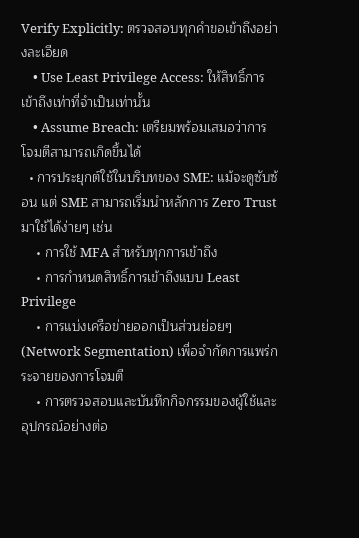Verify Explicitly: ตรวจสอบทุกคำขอเข้าถึงอย่างละเอียด
    • Use Least Privilege Access: ให้สิทธิ์การเข้าถึงเท่าที่จำเป็นเท่านั้น
    • Assume Breach: เตรียมพร้อมเสมอว่าการโจมตีสามารถเกิดขึ้นได้
  • การประยุกต์ใช้ในบริบทของ SME: แม้จะดูซับซ้อน แต่ SME สามารถเริ่มนำหลักการ Zero Trust มาใช้ได้ง่ายๆ เช่น
    • การใช้ MFA สำหรับทุกการเข้าถึง
    • การกำหนดสิทธิ์การเข้าถึงแบบ Least Privilege
    • การแบ่งเครือข่ายออกเป็นส่วนย่อยๆ (Network Segmentation) เพื่อจำกัดการแพร่กระจายของการโจมตี
    • การตรวจสอบและบันทึกกิจกรรมของผู้ใช้และอุปกรณ์อย่างต่อ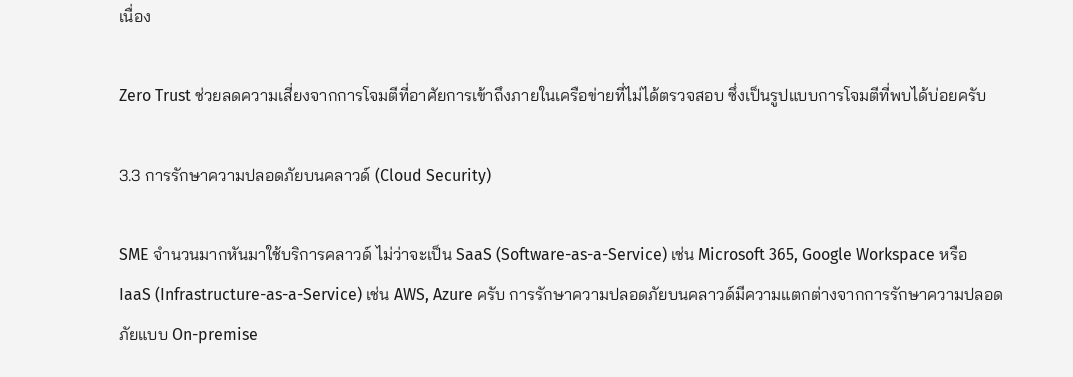เนื่อง

Zero Trust ช่วยลดความเสี่ยงจากการโจมตีที่อาศัยการเข้าถึงภายในเครือข่ายที่ไม่ได้ตรวจสอบ ซึ่งเป็นรูปแบบการโจมตีที่พบได้บ่อยครับ

3.3 การรักษาความปลอดภัยบนคลาวด์ (Cloud Security)

SME จำนวนมากหันมาใช้บริการคลาวด์ ไม่ว่าจะเป็น SaaS (Software-as-a-Service) เช่น Microsoft 365, Google Workspace หรือ IaaS (Infrastructure-as-a-Service) เช่น AWS, Azure ครับ การรักษาความปลอดภัยบนคลาวด์มีความแตกต่างจากการรักษาความปลอดภัยแบบ On-premise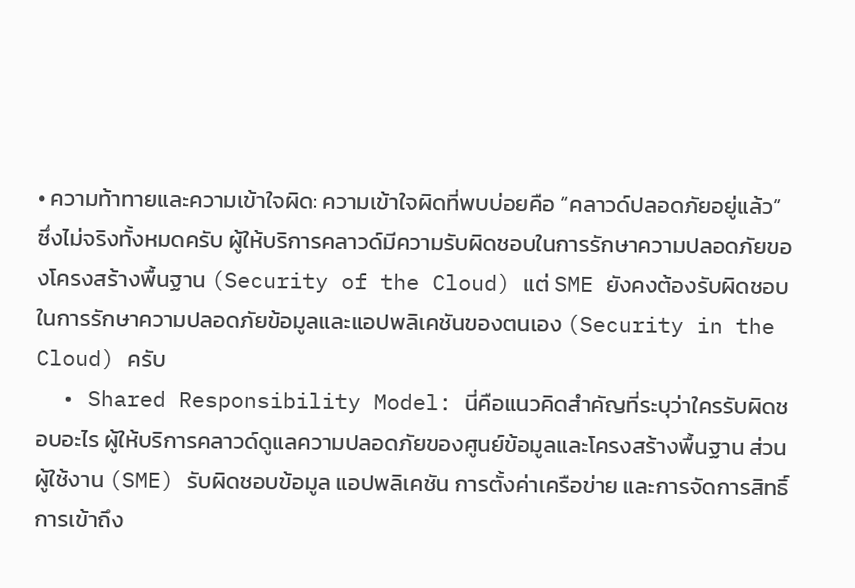• ความท้าทายและความเข้าใจผิด: ความเข้าใจผิดที่พบบ่อยคือ “คลาวด์ปลอดภัยอยู่แล้ว” ซึ่งไม่จริงทั้งหมดครับ ผู้ให้บริการคลาวด์มีความรับผิดชอบในการรักษาความปลอดภัยของโครงสร้างพื้นฐาน (Security of the Cloud) แต่ SME ยังคงต้องรับผิดชอบในการรักษาความปลอดภัยข้อมูลและแอปพลิเคชันของตนเอง (Security in the Cloud) ครับ
  • Shared Responsibility Model: นี่คือแนวคิดสำคัญที่ระบุว่าใครรับผิดชอบอะไร ผู้ให้บริการคลาวด์ดูแลความปลอดภัยของศูนย์ข้อมูลและโครงสร้างพื้นฐาน ส่วนผู้ใช้งาน (SME) รับผิดชอบข้อมูล แอปพลิเคชัน การตั้งค่าเครือข่าย และการจัดการสิทธิ์การเข้าถึง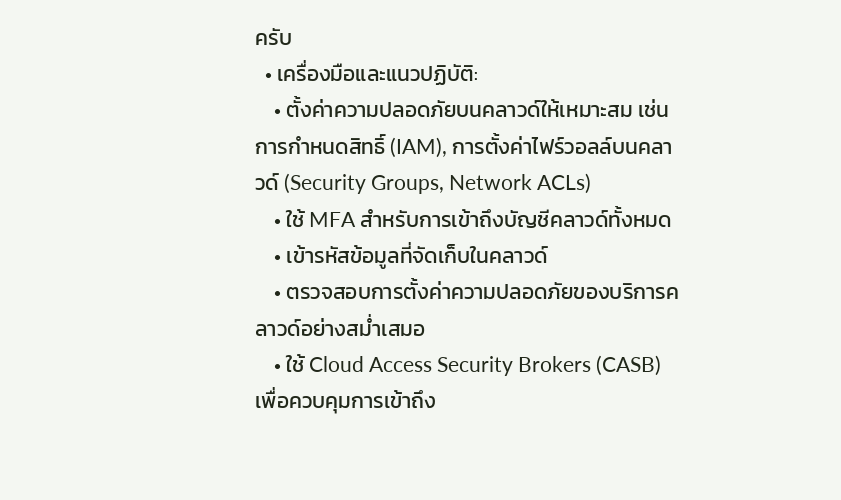ครับ
  • เครื่องมือและแนวปฏิบัติ:
    • ตั้งค่าความปลอดภัยบนคลาวด์ให้เหมาะสม เช่น การกำหนดสิทธิ์ (IAM), การตั้งค่าไฟร์วอลล์บนคลาวด์ (Security Groups, Network ACLs)
    • ใช้ MFA สำหรับการเข้าถึงบัญชีคลาวด์ทั้งหมด
    • เข้ารหัสข้อมูลที่จัดเก็บในคลาวด์
    • ตรวจสอบการตั้งค่าความปลอดภัยของบริการคลาวด์อย่างสม่ำเสมอ
    • ใช้ Cloud Access Security Brokers (CASB) เพื่อควบคุมการเข้าถึง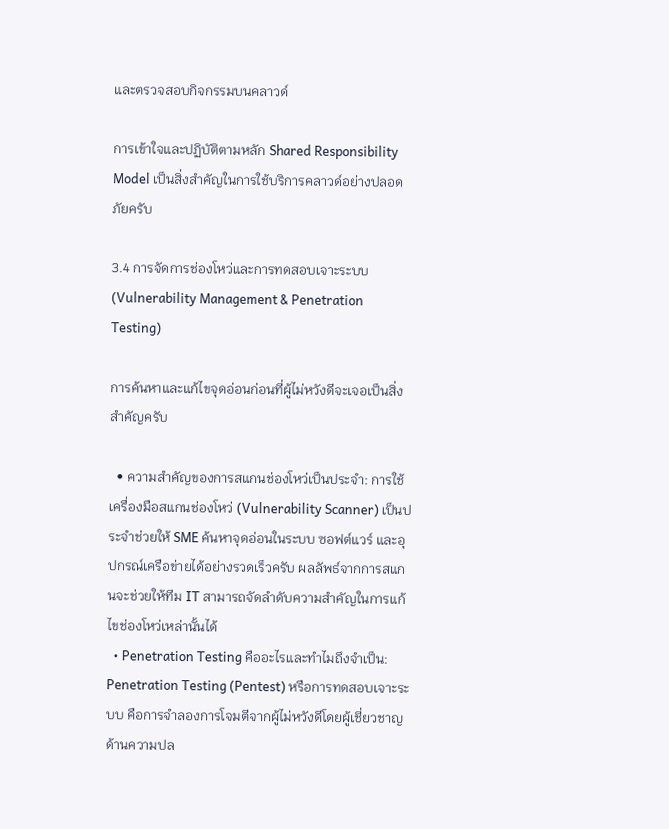และตรวจสอบกิจกรรมบนคลาวด์

การเข้าใจและปฏิบัติตามหลัก Shared Responsibility Model เป็นสิ่งสำคัญในการใช้บริการคลาวด์อย่างปลอดภัยครับ

3.4 การจัดการช่องโหว่และการทดสอบเจาะระบบ (Vulnerability Management & Penetration Testing)

การค้นหาและแก้ไขจุดอ่อนก่อนที่ผู้ไม่หวังดีจะเจอเป็นสิ่งสำคัญครับ

  • ความสำคัญของการสแกนช่องโหว่เป็นประจำ: การใช้เครื่องมือสแกนช่องโหว่ (Vulnerability Scanner) เป็นประจำช่วยให้ SME ค้นหาจุดอ่อนในระบบ ซอฟต์แวร์ และอุปกรณ์เครือข่ายได้อย่างรวดเร็วครับ ผลลัพธ์จากการสแกนจะช่วยให้ทีม IT สามารถจัดลำดับความสำคัญในการแก้ไขช่องโหว่เหล่านั้นได้
  • Penetration Testing คืออะไรและทำไมถึงจำเป็น: Penetration Testing (Pentest) หรือการทดสอบเจาะระบบ คือการจำลองการโจมตีจากผู้ไม่หวังดีโดยผู้เชี่ยวชาญด้านความปล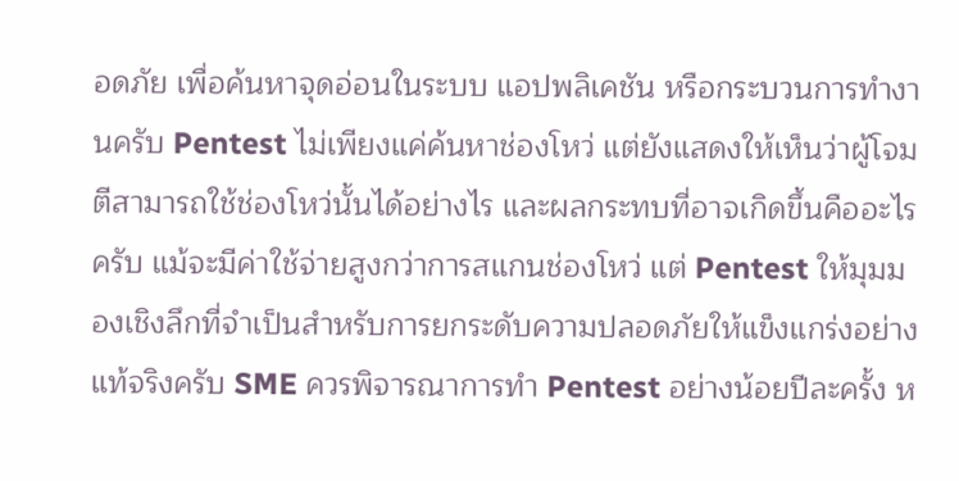อดภัย เพื่อค้นหาจุดอ่อนในระบบ แอปพลิเคชัน หรือกระบวนการทำงานครับ Pentest ไม่เพียงแค่ค้นหาช่องโหว่ แต่ยังแสดงให้เห็นว่าผู้โจมตีสามารถใช้ช่องโหว่นั้นได้อย่างไร และผลกระทบที่อาจเกิดขึ้นคืออะไรครับ แม้จะมีค่าใช้จ่ายสูงกว่าการสแกนช่องโหว่ แต่ Pentest ให้มุมมองเชิงลึกที่จำเป็นสำหรับการยกระดับความปลอดภัยให้แข็งแกร่งอย่างแท้จริงครับ SME ควรพิจารณาการทำ Pentest อย่างน้อยปีละครั้ง ห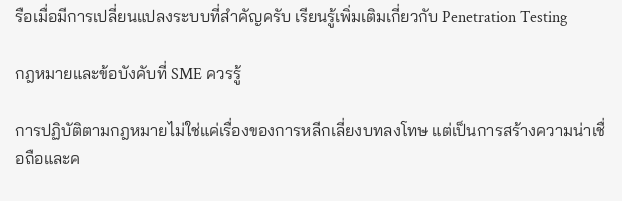รือเมื่อมีการเปลี่ยนแปลงระบบที่สำคัญครับ เรียนรู้เพิ่มเติมเกี่ยวกับ Penetration Testing

กฎหมายและข้อบังคับที่ SME ควรรู้

การปฏิบัติตามกฎหมายไม่ใช่แค่เรื่องของการหลีกเลี่ยงบทลงโทษ แต่เป็นการสร้างความน่าเชื่อถือและค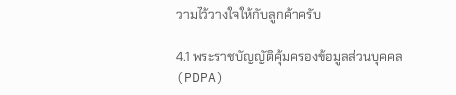วามไว้วางใจให้กับลูกค้าครับ

4.1 พระราชบัญญัติคุ้มครองข้อมูลส่วนบุคคล (PDPA)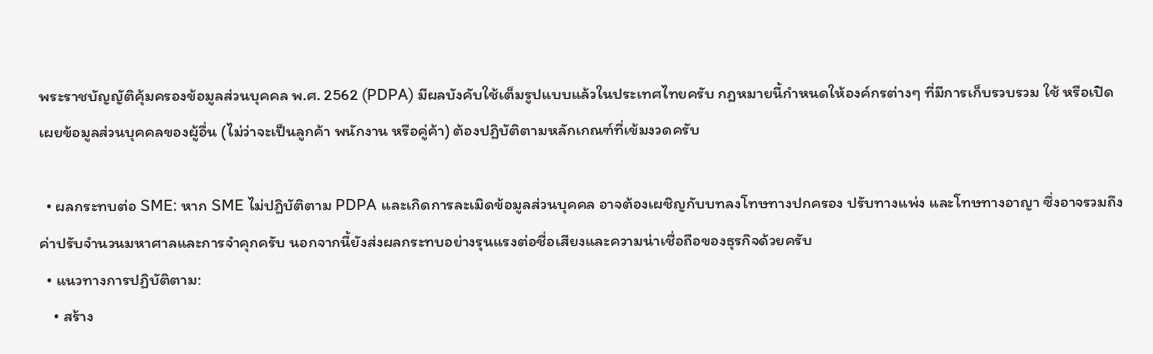พระราชบัญญัติคุ้มครองข้อมูลส่วนบุคคล พ.ศ. 2562 (PDPA) มีผลบังคับใช้เต็มรูปแบบแล้วในประเทศไทยครับ กฎหมายนี้กำหนดให้องค์กรต่างๆ ที่มีการเก็บรวบรวม ใช้ หรือเปิดเผยข้อมูลส่วนบุคคลของผู้อื่น (ไม่ว่าจะเป็นลูกค้า พนักงาน หรือคู่ค้า) ต้องปฏิบัติตามหลักเกณฑ์ที่เข้มงวดครับ

  • ผลกระทบต่อ SME: หาก SME ไม่ปฏิบัติตาม PDPA และเกิดการละเมิดข้อมูลส่วนบุคคล อาจต้องเผชิญกับบทลงโทษทางปกครอง ปรับทางแพ่ง และโทษทางอาญา ซึ่งอาจรวมถึงค่าปรับจำนวนมหาศาลและการจำคุกครับ นอกจากนี้ยังส่งผลกระทบอย่างรุนแรงต่อชื่อเสียงและความน่าเชื่อถือของธุรกิจด้วยครับ
  • แนวทางการปฏิบัติตาม:
    • สร้าง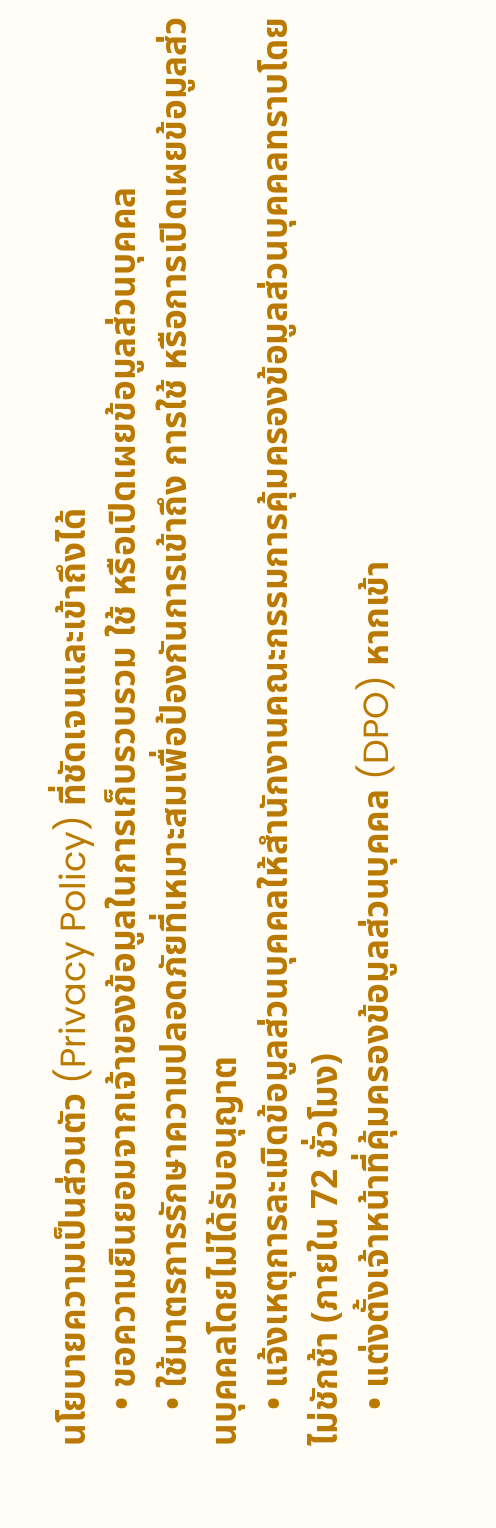นโยบายความเป็นส่วนตัว (Privacy Policy) ที่ชัดเจนและเข้าถึงได้
    • ขอความยินยอมจากเจ้าของข้อมูลในการเก็บรวบรวม ใช้ หรือเปิดเผยข้อมูลส่วนบุคคล
    • ใช้มาตรการรักษาความปลอดภัยที่เหมาะสมเพื่อป้องกันการเข้าถึง การใช้ หรือการเปิดเผยข้อมูลส่วนบุคคลโดยไม่ได้รับอนุญาต
    • แจ้งเหตุการละเมิดข้อมูลส่วนบุคคลให้สำนักงานคณะกรรมการคุ้มครองข้อมูลส่วนบุคคลทราบโดยไม่ชักช้า (ภายใน 72 ชั่วโมง)
    • แต่งตั้งเจ้าหน้าที่คุ้มครองข้อมูลส่วนบุคคล (DPO) หากเข้า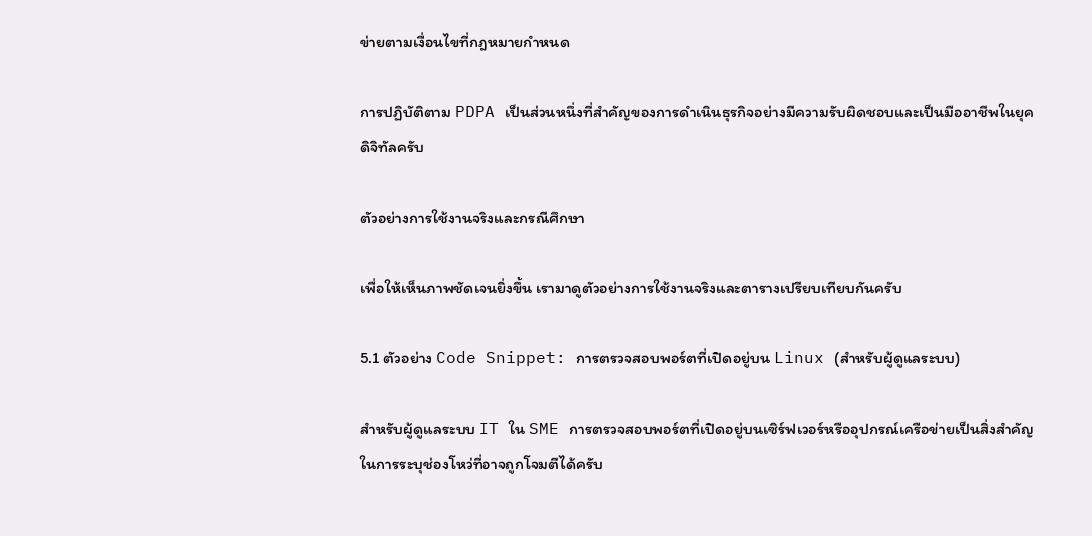ข่ายตามเงื่อนไขที่กฎหมายกำหนด

การปฏิบัติตาม PDPA เป็นส่วนหนึ่งที่สำคัญของการดำเนินธุรกิจอย่างมีความรับผิดชอบและเป็นมืออาชีพในยุคดิจิทัลครับ

ตัวอย่างการใช้งานจริงและกรณีศึกษา

เพื่อให้เห็นภาพชัดเจนยิ่งขึ้น เรามาดูตัวอย่างการใช้งานจริงและตารางเปรียบเทียบกันครับ

5.1 ตัวอย่าง Code Snippet: การตรวจสอบพอร์ตที่เปิดอยู่บน Linux (สำหรับผู้ดูแลระบบ)

สำหรับผู้ดูแลระบบ IT ใน SME การตรวจสอบพอร์ตที่เปิดอยู่บนเซิร์ฟเวอร์หรืออุปกรณ์เครือข่ายเป็นสิ่งสำคัญในการระบุช่องโหว่ที่อาจถูกโจมตีได้ครับ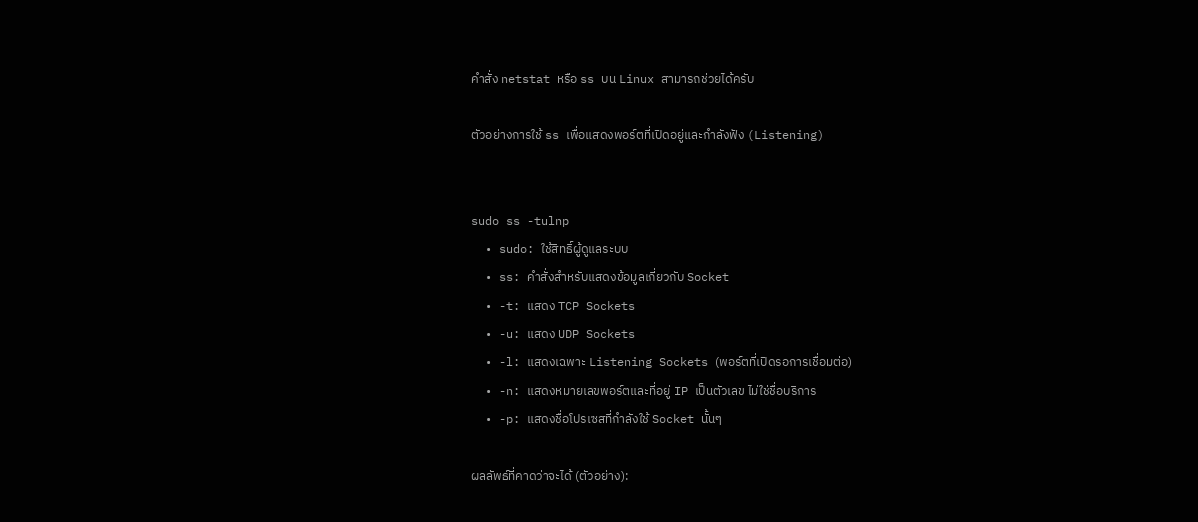คำสั่ง netstat หรือ ss บน Linux สามารถช่วยได้ครับ

ตัวอย่างการใช้ ss เพื่อแสดงพอร์ตที่เปิดอยู่และกำลังฟัง (Listening)


sudo ss -tulnp
  • sudo: ใช้สิทธิ์ผู้ดูแลระบบ
  • ss: คำสั่งสำหรับแสดงข้อมูลเกี่ยวกับ Socket
  • -t: แสดง TCP Sockets
  • -u: แสดง UDP Sockets
  • -l: แสดงเฉพาะ Listening Sockets (พอร์ตที่เปิดรอการเชื่อมต่อ)
  • -n: แสดงหมายเลขพอร์ตและที่อยู่ IP เป็นตัวเลข ไม่ใช่ชื่อบริการ
  • -p: แสดงชื่อโปรเซสที่กำลังใช้ Socket นั้นๆ

ผลลัพธ์ที่คาดว่าจะได้ (ตัวอย่าง):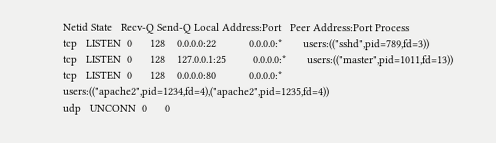Netid State   Recv-Q Send-Q Local Address:Port   Peer Address:Port Process
tcp   LISTEN  0      128    0.0.0.0:22           0.0.0.0:*       users:(("sshd",pid=789,fd=3))
tcp   LISTEN  0      128    127.0.0.1:25         0.0.0.0:*       users:(("master",pid=1011,fd=13))
tcp   LISTEN  0      128    0.0.0.0:80           0.0.0.0:*       users:(("apache2",pid=1234,fd=4),("apache2",pid=1235,fd=4))
udp   UNCONN  0      0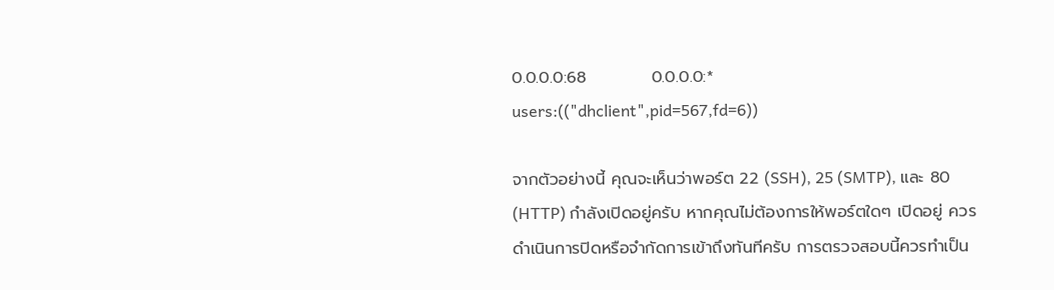0.0.0.0:68           0.0.0.0:*       users:(("dhclient",pid=567,fd=6))

จากตัวอย่างนี้ คุณจะเห็นว่าพอร์ต 22 (SSH), 25 (SMTP), และ 80 (HTTP) กำลังเปิดอยู่ครับ หากคุณไม่ต้องการให้พอร์ตใดๆ เปิดอยู่ ควรดำเนินการปิดหรือจำกัดการเข้าถึงทันทีครับ การตรวจสอบนี้ควรทำเป็น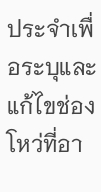ประจำเพื่อระบุและแก้ไขช่องโหว่ที่อา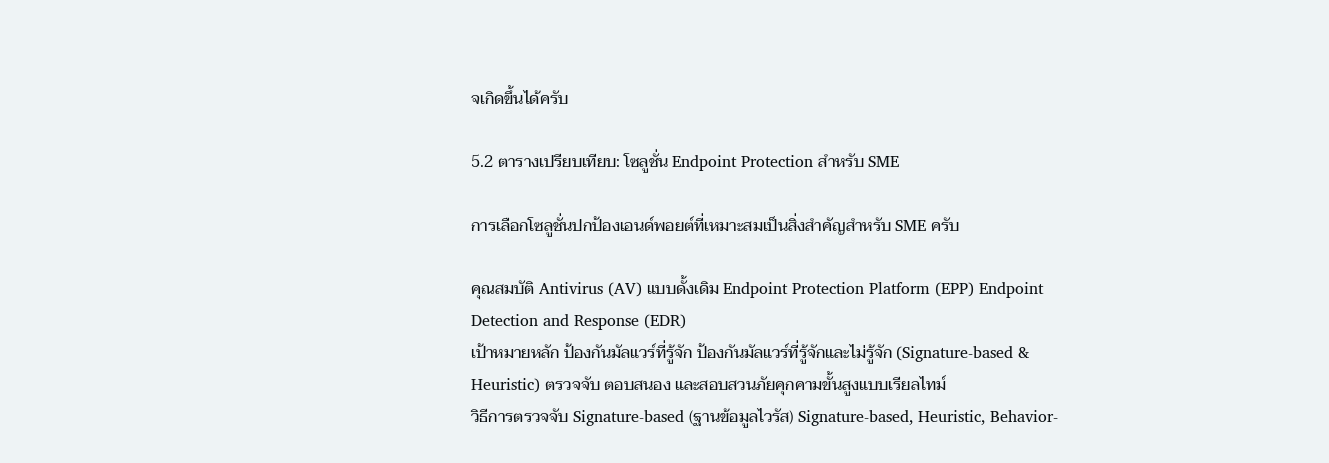จเกิดขึ้นได้ครับ

5.2 ตารางเปรียบเทียบ: โซลูชั่น Endpoint Protection สำหรับ SME

การเลือกโซลูชั่นปกป้องเอนด์พอยต์ที่เหมาะสมเป็นสิ่งสำคัญสำหรับ SME ครับ

คุณสมบัติ Antivirus (AV) แบบดั้งเดิม Endpoint Protection Platform (EPP) Endpoint Detection and Response (EDR)
เป้าหมายหลัก ป้องกันมัลแวร์ที่รู้จัก ป้องกันมัลแวร์ที่รู้จักและไม่รู้จัก (Signature-based & Heuristic) ตรวจจับ ตอบสนอง และสอบสวนภัยคุกคามขั้นสูงแบบเรียลไทม์
วิธีการตรวจจับ Signature-based (ฐานข้อมูลไวรัส) Signature-based, Heuristic, Behavior-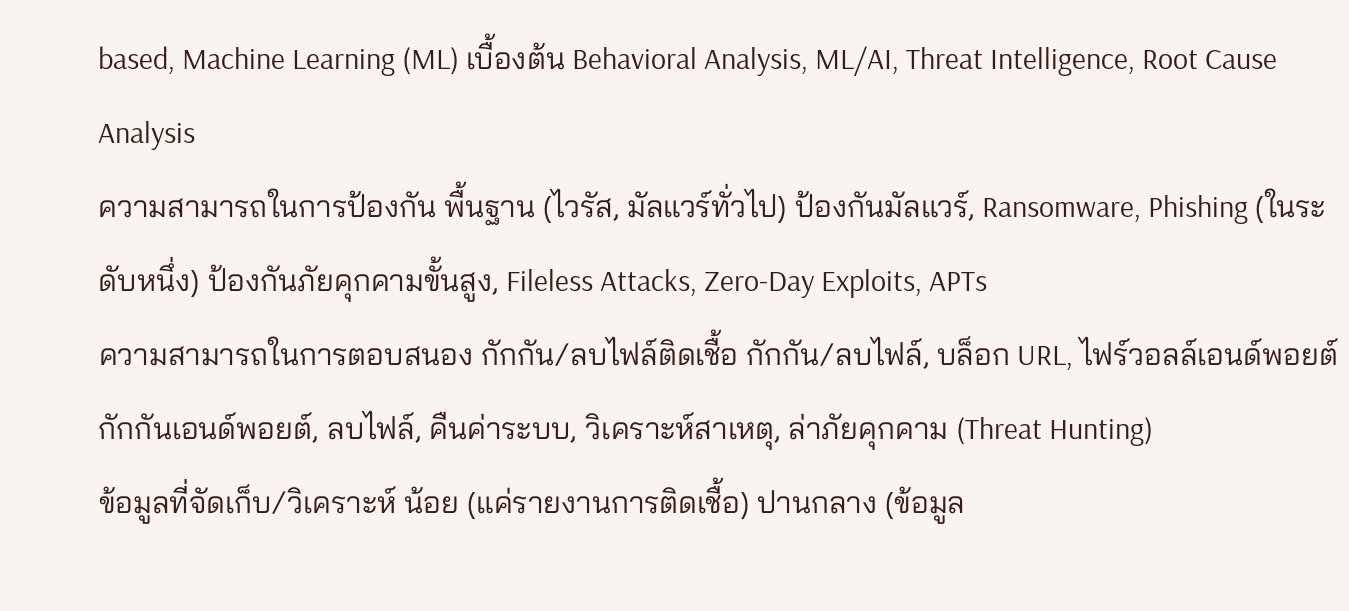based, Machine Learning (ML) เบื้องต้น Behavioral Analysis, ML/AI, Threat Intelligence, Root Cause Analysis
ความสามารถในการป้องกัน พื้นฐาน (ไวรัส, มัลแวร์ทั่วไป) ป้องกันมัลแวร์, Ransomware, Phishing (ในระดับหนึ่ง) ป้องกันภัยคุกคามขั้นสูง, Fileless Attacks, Zero-Day Exploits, APTs
ความสามารถในการตอบสนอง กักกัน/ลบไฟล์ติดเชื้อ กักกัน/ลบไฟล์, บล็อก URL, ไฟร์วอลล์เอนด์พอยต์ กักกันเอนด์พอยต์, ลบไฟล์, คืนค่าระบบ, วิเคราะห์สาเหตุ, ล่าภัยคุกคาม (Threat Hunting)
ข้อมูลที่จัดเก็บ/วิเคราะห์ น้อย (แค่รายงานการติดเชื้อ) ปานกลาง (ข้อมูล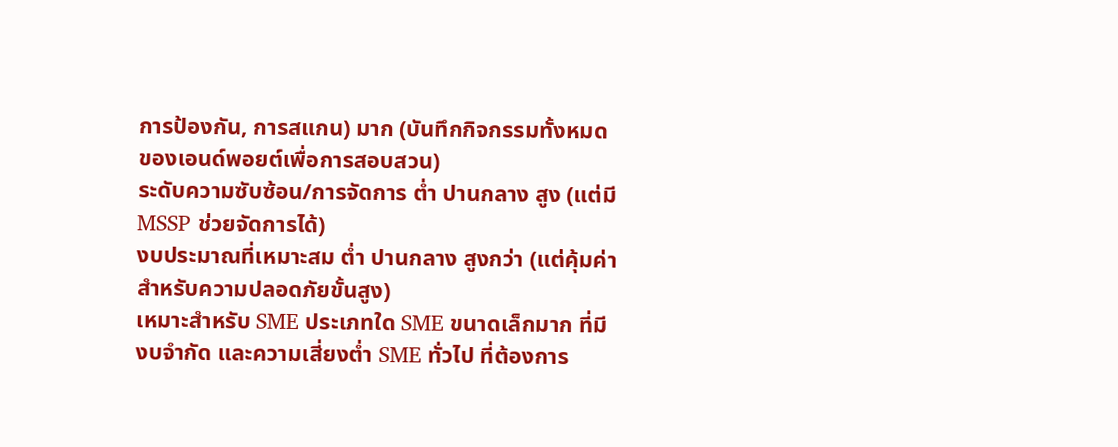การป้องกัน, การสแกน) มาก (บันทึกกิจกรรมทั้งหมดของเอนด์พอยต์เพื่อการสอบสวน)
ระดับความซับซ้อน/การจัดการ ต่ำ ปานกลาง สูง (แต่มี MSSP ช่วยจัดการได้)
งบประมาณที่เหมาะสม ต่ำ ปานกลาง สูงกว่า (แต่คุ้มค่าสำหรับความปลอดภัยขั้นสูง)
เหมาะสำหรับ SME ประเภทใด SME ขนาดเล็กมาก ที่มีงบจำกัด และความเสี่ยงต่ำ SME ทั่วไป ที่ต้องการ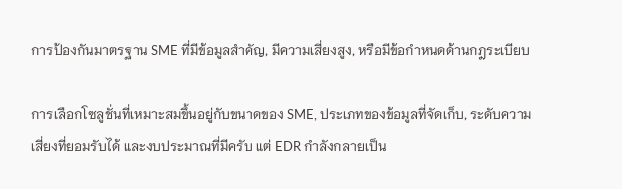การป้องกันมาตรฐาน SME ที่มีข้อมูลสำคัญ, มีความเสี่ยงสูง, หรือมีข้อกำหนดด้านกฎระเบียบ

การเลือกโซลูชั่นที่เหมาะสมขึ้นอยู่กับขนาดของ SME, ประเภทของข้อมูลที่จัดเก็บ, ระดับความเสี่ยงที่ยอมรับได้ และงบประมาณที่มีครับ แต่ EDR กำลังกลายเป็น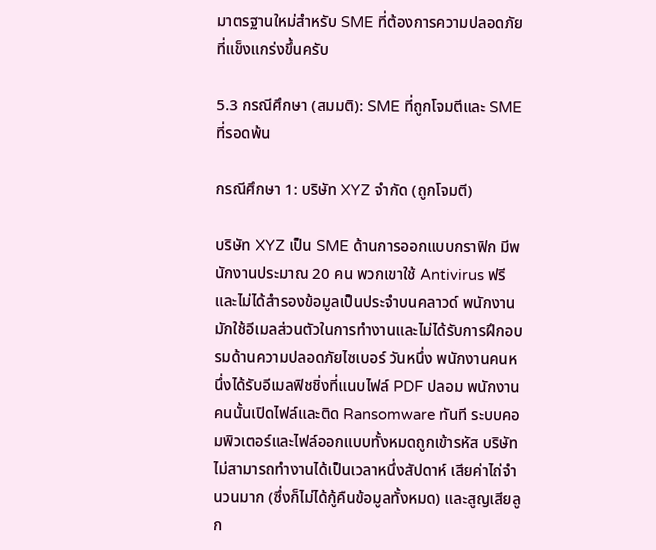มาตรฐานใหม่สำหรับ SME ที่ต้องการความปลอดภัยที่แข็งแกร่งขึ้นครับ

5.3 กรณีศึกษา (สมมติ): SME ที่ถูกโจมตีและ SME ที่รอดพ้น

กรณีศึกษา 1: บริษัท XYZ จำกัด (ถูกโจมตี)

บริษัท XYZ เป็น SME ด้านการออกแบบกราฟิก มีพนักงานประมาณ 20 คน พวกเขาใช้ Antivirus ฟรี และไม่ได้สำรองข้อมูลเป็นประจำบนคลาวด์ พนักงานมักใช้อีเมลส่วนตัวในการทำงานและไม่ได้รับการฝึกอบรมด้านความปลอดภัยไซเบอร์ วันหนึ่ง พนักงานคนหนึ่งได้รับอีเมลฟิชชิ่งที่แนบไฟล์ PDF ปลอม พนักงานคนนั้นเปิดไฟล์และติด Ransomware ทันที ระบบคอมพิวเตอร์และไฟล์ออกแบบทั้งหมดถูกเข้ารหัส บริษัทไม่สามารถทำงานได้เป็นเวลาหนึ่งสัปดาห์ เสียค่าไถ่จำนวนมาก (ซึ่งก็ไม่ได้กู้คืนข้อมูลทั้งหมด) และสูญเสียลูก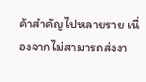ค้าสำคัญไปหลายราย เนื่องจากไม่สามารถส่งงา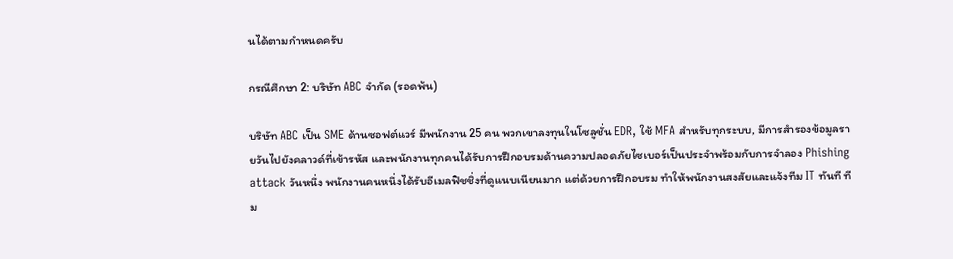นได้ตามกำหนดครับ

กรณีศึกษา 2: บริษัท ABC จำกัด (รอดพ้น)

บริษัท ABC เป็น SME ด้านซอฟต์แวร์ มีพนักงาน 25 คน พวกเขาลงทุนในโซลูชั่น EDR, ใช้ MFA สำหรับทุกระบบ, มีการสำรองข้อมูลรายวันไปยังคลาวด์ที่เข้ารหัส และพนักงานทุกคนได้รับการฝึกอบรมด้านความปลอดภัยไซเบอร์เป็นประจำพร้อมกับการจำลอง Phishing attack วันหนึ่ง พนักงานคนหนึ่งได้รับอีเมลฟิชชิ่งที่ดูแนบเนียนมาก แต่ด้วยการฝึกอบรม ทำให้พนักงานสงสัยและแจ้งทีม IT ทันที ทีม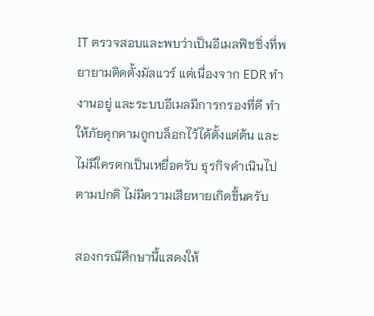IT ตรวจสอบและพบว่าเป็นอีเมลฟิชชิ่งที่พยายามติดตั้งมัลแวร์ แต่เนื่องจาก EDR ทำงานอยู่ และระบบอีเมลมีการกรองที่ดี ทำให้ภัยคุกคามถูกบล็อกไว้ได้ตั้งแต่ต้น และไม่มีใครตกเป็นเหยื่อครับ ธุรกิจดำเนินไปตามปกติ ไม่มีความเสียหายเกิดขึ้นครับ

สองกรณีศึกษานี้แสดงให้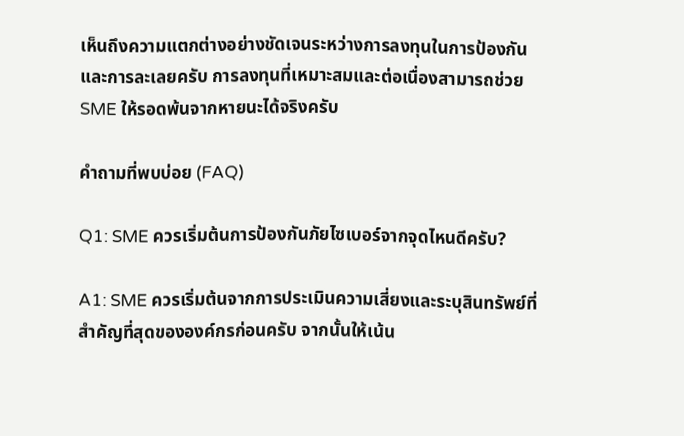เห็นถึงความแตกต่างอย่างชัดเจนระหว่างการลงทุนในการป้องกันและการละเลยครับ การลงทุนที่เหมาะสมและต่อเนื่องสามารถช่วย SME ให้รอดพ้นจากหายนะได้จริงครับ

คำถามที่พบบ่อย (FAQ)

Q1: SME ควรเริ่มต้นการป้องกันภัยไซเบอร์จากจุดไหนดีครับ?

A1: SME ควรเริ่มต้นจากการประเมินความเสี่ยงและระบุสินทรัพย์ที่สำคัญที่สุดขององค์กรก่อนครับ จากนั้นให้เน้น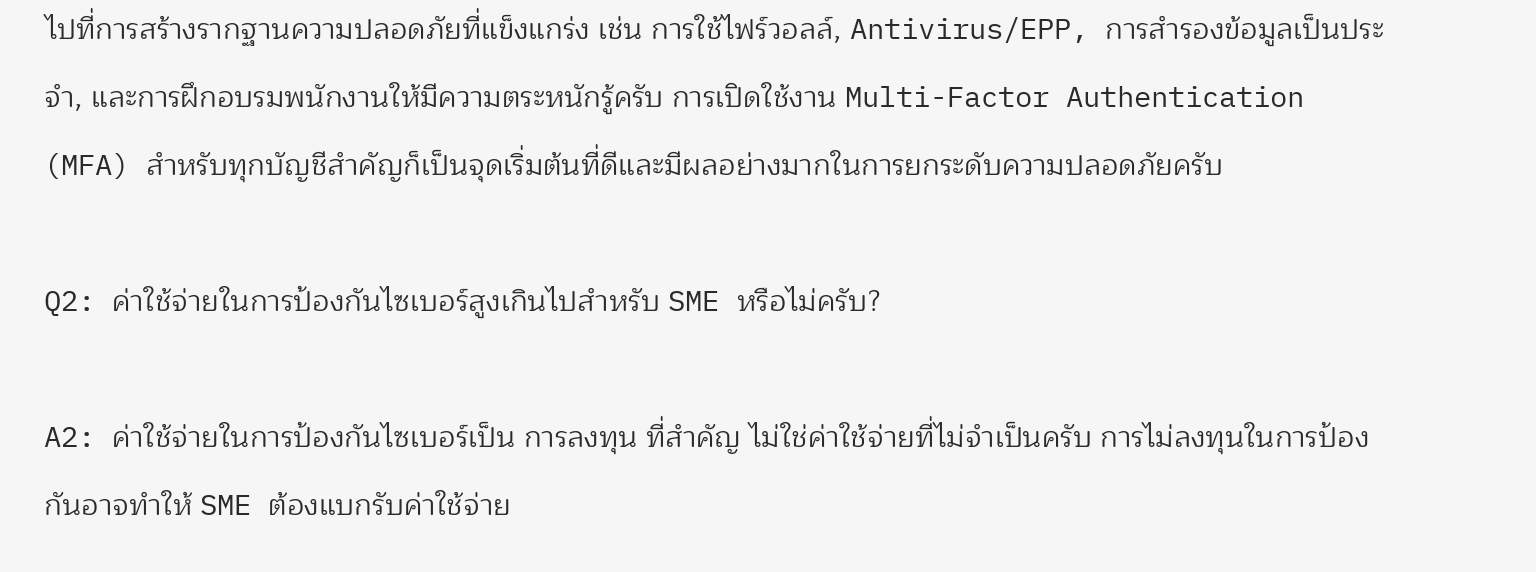ไปที่การสร้างรากฐานความปลอดภัยที่แข็งแกร่ง เช่น การใช้ไฟร์วอลล์, Antivirus/EPP, การสำรองข้อมูลเป็นประจำ, และการฝึกอบรมพนักงานให้มีความตระหนักรู้ครับ การเปิดใช้งาน Multi-Factor Authentication (MFA) สำหรับทุกบัญชีสำคัญก็เป็นจุดเริ่มต้นที่ดีและมีผลอย่างมากในการยกระดับความปลอดภัยครับ

Q2: ค่าใช้จ่ายในการป้องกันไซเบอร์สูงเกินไปสำหรับ SME หรือไม่ครับ?

A2: ค่าใช้จ่ายในการป้องกันไซเบอร์เป็น การลงทุน ที่สำคัญ ไม่ใช่ค่าใช้จ่ายที่ไม่จำเป็นครับ การไม่ลงทุนในการป้องกันอาจทำให้ SME ต้องแบกรับค่าใช้จ่าย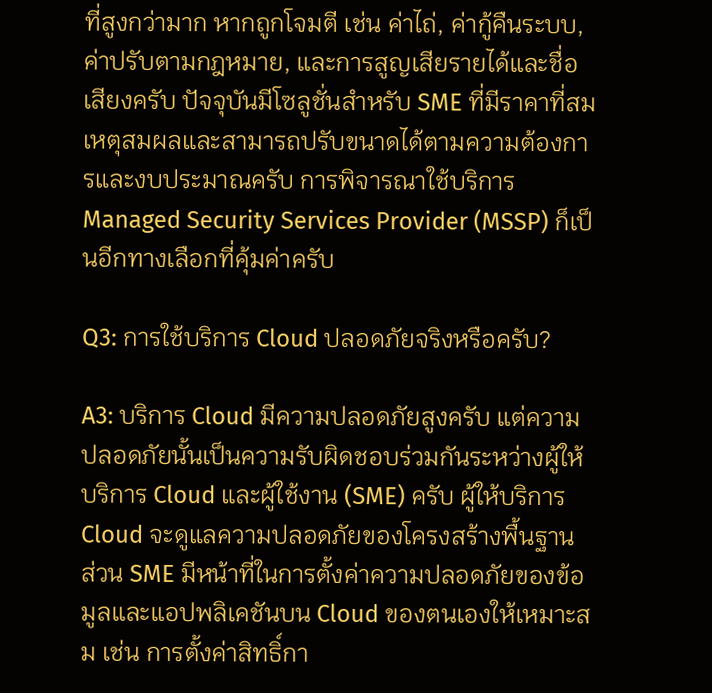ที่สูงกว่ามาก หากถูกโจมตี เช่น ค่าไถ่, ค่ากู้คืนระบบ, ค่าปรับตามกฎหมาย, และการสูญเสียรายได้และชื่อเสียงครับ ปัจจุบันมีโซลูชั่นสำหรับ SME ที่มีราคาที่สมเหตุสมผลและสามารถปรับขนาดได้ตามความต้องการและงบประมาณครับ การพิจารณาใช้บริการ Managed Security Services Provider (MSSP) ก็เป็นอีกทางเลือกที่คุ้มค่าครับ

Q3: การใช้บริการ Cloud ปลอดภัยจริงหรือครับ?

A3: บริการ Cloud มีความปลอดภัยสูงครับ แต่ความปลอดภัยนั้นเป็นความรับผิดชอบร่วมกันระหว่างผู้ให้บริการ Cloud และผู้ใช้งาน (SME) ครับ ผู้ให้บริการ Cloud จะดูแลความปลอดภัยของโครงสร้างพื้นฐาน ส่วน SME มีหน้าที่ในการตั้งค่าความปลอดภัยของข้อมูลและแอปพลิเคชันบน Cloud ของตนเองให้เหมาะสม เช่น การตั้งค่าสิทธิ์กา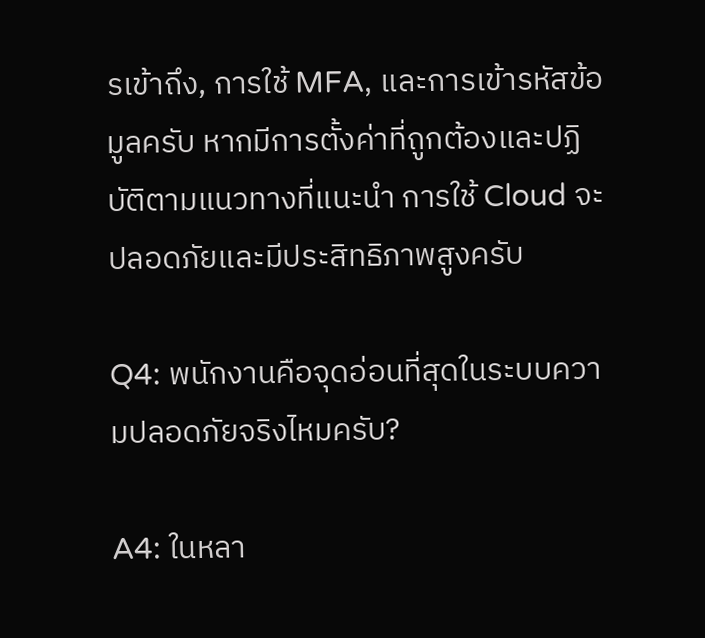รเข้าถึง, การใช้ MFA, และการเข้ารหัสข้อมูลครับ หากมีการตั้งค่าที่ถูกต้องและปฏิบัติตามแนวทางที่แนะนำ การใช้ Cloud จะปลอดภัยและมีประสิทธิภาพสูงครับ

Q4: พนักงานคือจุดอ่อนที่สุดในระบบความปลอดภัยจริงไหมครับ?

A4: ในหลา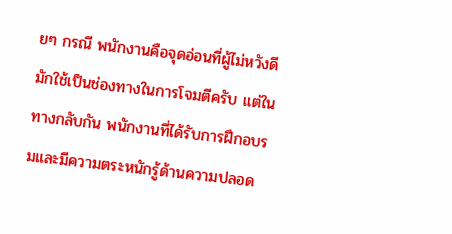ยๆ กรณี พนักงานคือจุดอ่อนที่ผู้ไม่หวังดีมักใช้เป็นช่องทางในการโจมตีครับ แต่ในทางกลับกัน พนักงานที่ได้รับการฝึกอบรมและมีความตระหนักรู้ด้านความปลอด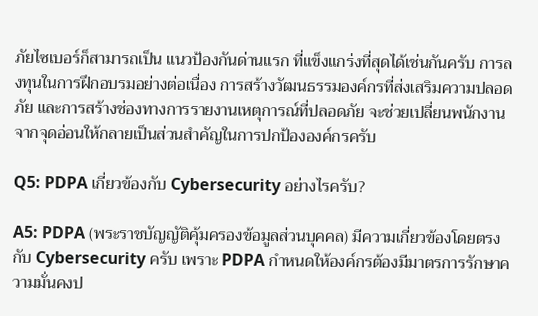ภัยไซเบอร์ก็สามารถเป็น แนวป้องกันด่านแรก ที่แข็งแกร่งที่สุดได้เช่นกันครับ การลงทุนในการฝึกอบรมอย่างต่อเนื่อง การสร้างวัฒนธรรมองค์กรที่ส่งเสริมความปลอดภัย และการสร้างช่องทางการรายงานเหตุการณ์ที่ปลอดภัย จะช่วยเปลี่ยนพนักงานจากจุดอ่อนให้กลายเป็นส่วนสำคัญในการปกป้ององค์กรครับ

Q5: PDPA เกี่ยวข้องกับ Cybersecurity อย่างไรครับ?

A5: PDPA (พระราชบัญญัติคุ้มครองข้อมูลส่วนบุคคล) มีความเกี่ยวข้องโดยตรงกับ Cybersecurity ครับ เพราะ PDPA กำหนดให้องค์กรต้องมีมาตรการรักษาความมั่นคงป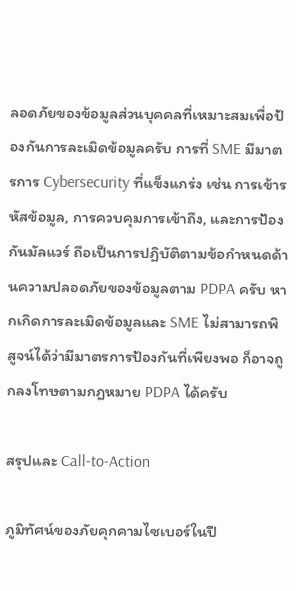ลอดภัยของข้อมูลส่วนบุคคลที่เหมาะสมเพื่อป้องกันการละเมิดข้อมูลครับ การที่ SME มีมาตรการ Cybersecurity ที่แข็งแกร่ง เช่น การเข้ารหัสข้อมูล, การควบคุมการเข้าถึง, และการป้องกันมัลแวร์ ถือเป็นการปฏิบัติตามข้อกำหนดด้านความปลอดภัยของข้อมูลตาม PDPA ครับ หากเกิดการละเมิดข้อมูลและ SME ไม่สามารถพิสูจน์ได้ว่ามีมาตรการป้องกันที่เพียงพอ ก็อาจถูกลงโทษตามกฎหมาย PDPA ได้ครับ

สรุปและ Call-to-Action

ภูมิทัศน์ของภัยคุกคามไซเบอร์ในปี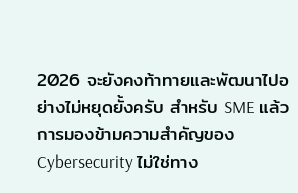2026 จะยังคงท้าทายและพัฒนาไปอย่างไม่หยุดยั้งครับ สำหรับ SME แล้ว การมองข้ามความสำคัญของ Cybersecurity ไม่ใช่ทาง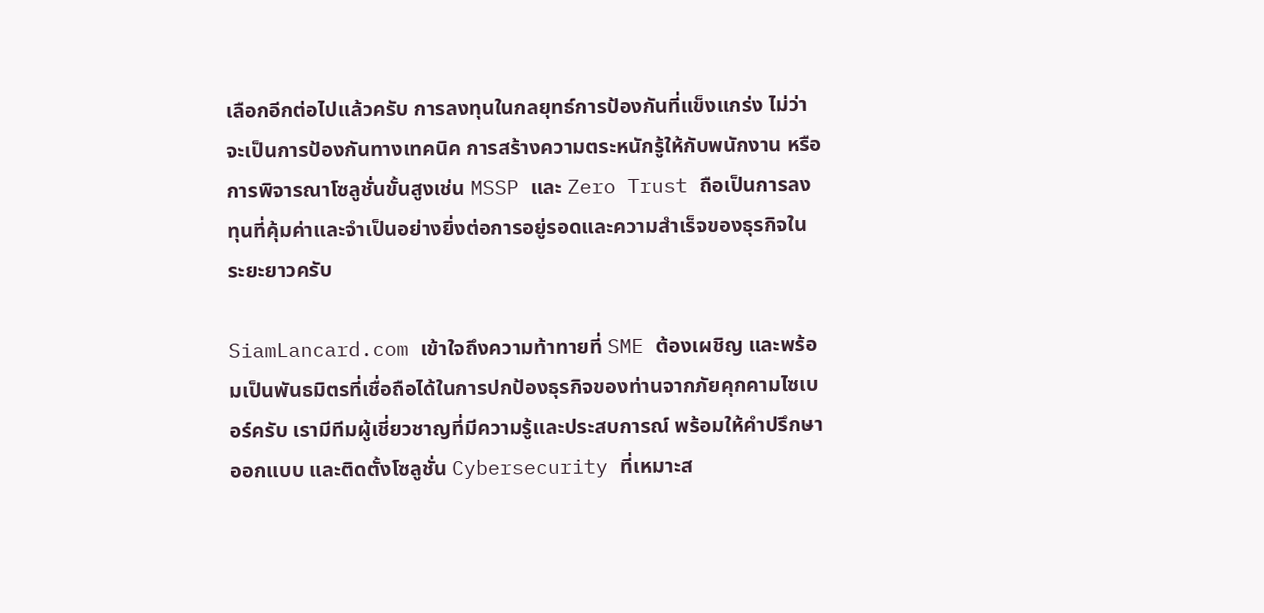เลือกอีกต่อไปแล้วครับ การลงทุนในกลยุทธ์การป้องกันที่แข็งแกร่ง ไม่ว่าจะเป็นการป้องกันทางเทคนิค การสร้างความตระหนักรู้ให้กับพนักงาน หรือการพิจารณาโซลูชั่นขั้นสูงเช่น MSSP และ Zero Trust ถือเป็นการลงทุนที่คุ้มค่าและจำเป็นอย่างยิ่งต่อการอยู่รอดและความสำเร็จของธุรกิจในระยะยาวครับ

SiamLancard.com เข้าใจถึงความท้าทายที่ SME ต้องเผชิญ และพร้อมเป็นพันธมิตรที่เชื่อถือได้ในการปกป้องธุรกิจของท่านจากภัยคุกคามไซเบอร์ครับ เรามีทีมผู้เชี่ยวชาญที่มีความรู้และประสบการณ์ พร้อมให้คำปรึกษา ออกแบบ และติดตั้งโซลูชั่น Cybersecurity ที่เหมาะส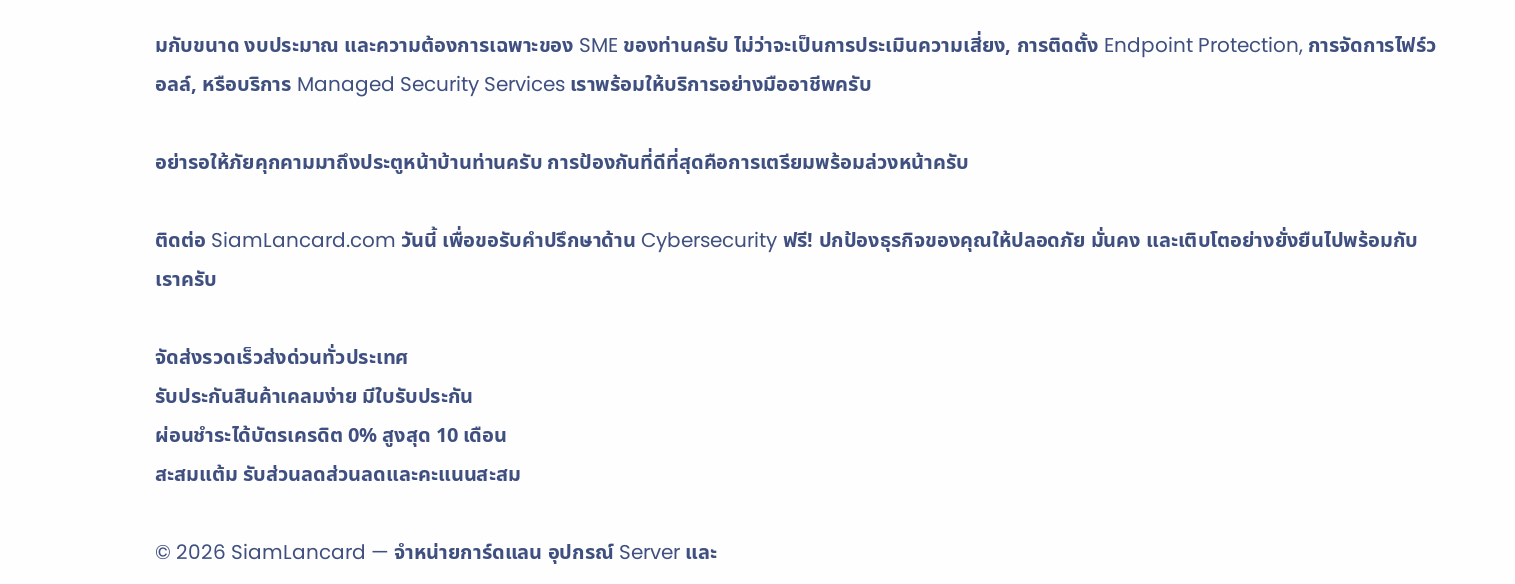มกับขนาด งบประมาณ และความต้องการเฉพาะของ SME ของท่านครับ ไม่ว่าจะเป็นการประเมินความเสี่ยง, การติดตั้ง Endpoint Protection, การจัดการไฟร์วอลล์, หรือบริการ Managed Security Services เราพร้อมให้บริการอย่างมืออาชีพครับ

อย่ารอให้ภัยคุกคามมาถึงประตูหน้าบ้านท่านครับ การป้องกันที่ดีที่สุดคือการเตรียมพร้อมล่วงหน้าครับ

ติดต่อ SiamLancard.com วันนี้ เพื่อขอรับคำปรึกษาด้าน Cybersecurity ฟรี! ปกป้องธุรกิจของคุณให้ปลอดภัย มั่นคง และเติบโตอย่างยั่งยืนไปพร้อมกับเราครับ

จัดส่งรวดเร็วส่งด่วนทั่วประเทศ
รับประกันสินค้าเคลมง่าย มีใบรับประกัน
ผ่อนชำระได้บัตรเครดิต 0% สูงสุด 10 เดือน
สะสมแต้ม รับส่วนลดส่วนลดและคะแนนสะสม

© 2026 SiamLancard — จำหน่ายการ์ดแลน อุปกรณ์ Server และ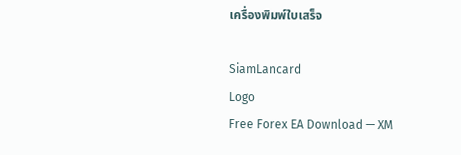เครื่องพิมพ์ใบเสร็จ

SiamLancard
Logo
Free Forex EA Download — XM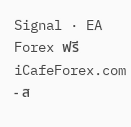Signal · EA Forex ฟรี
iCafeForex.com - ส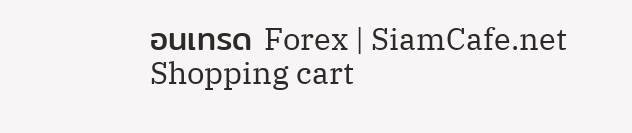อนเทรด Forex | SiamCafe.net
Shopping cart